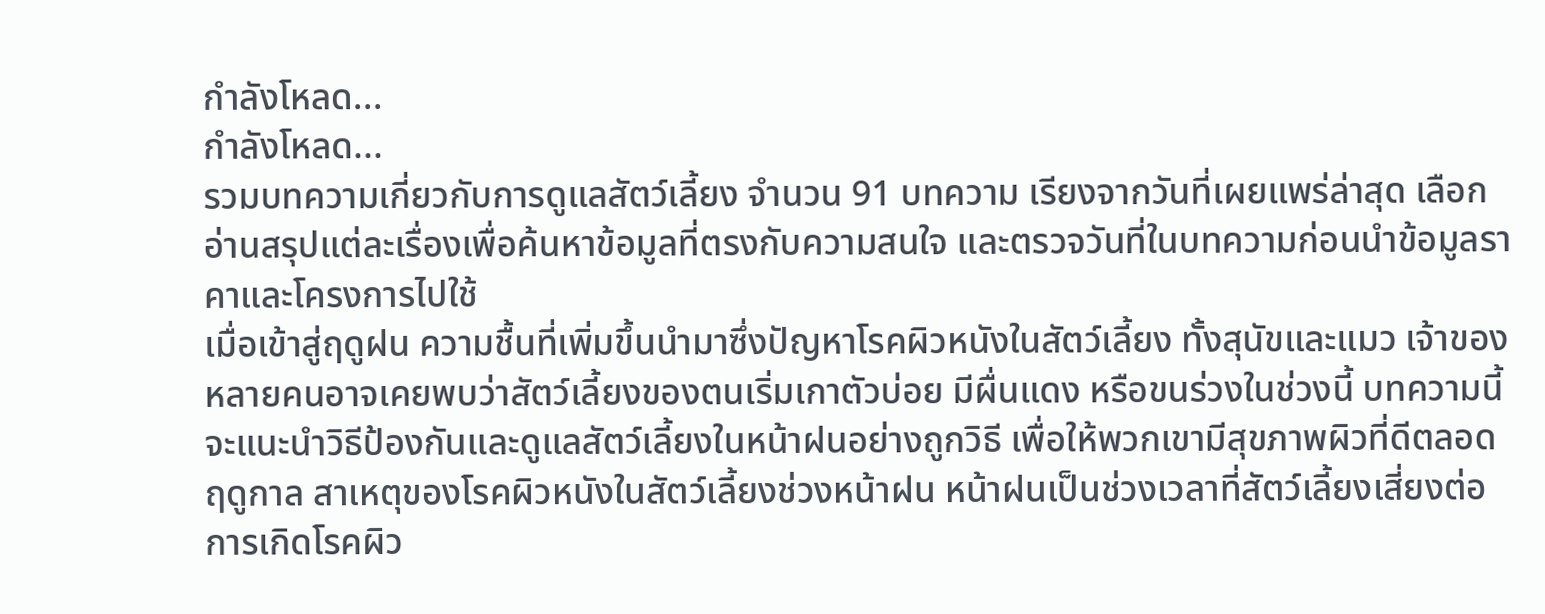กำลังโหลด...
กำลังโหลด...
รวมบทความเกี่ยวกับการดูแลสัตว์เลี้ยง จำนวน 91 บทความ เรียงจากวันที่เผยแพร่ล่าสุด เลือกอ่านสรุปแต่ละเรื่องเพื่อค้นหาข้อมูลที่ตรงกับความสนใจ และตรวจวันที่ในบทความก่อนนำข้อมูลราคาและโครงการไปใช้
เมื่อเข้าสู่ฤดูฝน ความชื้นที่เพิ่มขึ้นนำมาซึ่งปัญหาโรคผิวหนังในสัตว์เลี้ยง ทั้งสุนัขและแมว เจ้าของหลายคนอาจเคยพบว่าสัตว์เลี้ยงของตนเริ่มเกาตัวบ่อย มีผื่นแดง หรือขนร่วงในช่วงนี้ บทความนี้จะแนะนำวิธีป้องกันและดูแลสัตว์เลี้ยงในหน้าฝนอย่างถูกวิธี เพื่อให้พวกเขามีสุขภาพผิวที่ดีตลอดฤดูกาล สาเหตุของโรคผิวหนังในสัตว์เลี้ยงช่วงหน้าฝน หน้าฝนเป็นช่วงเวลาที่สัตว์เลี้ยงเสี่ยงต่อการเกิดโรคผิว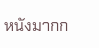หนังมากก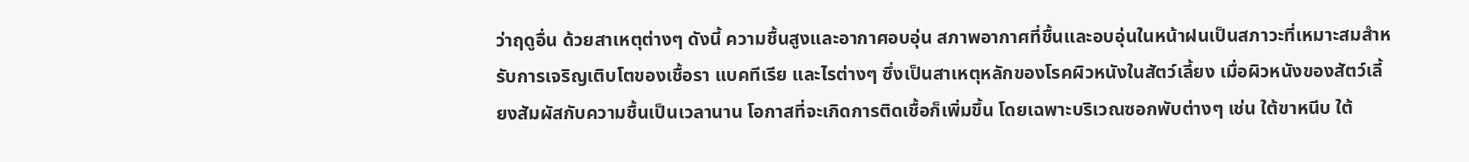ว่าฤดูอื่น ด้วยสาเหตุต่างๆ ดังนี้ ความชื้นสูงและอากาศอบอุ่น สภาพอากาศที่ชื้นและอบอุ่นในหน้าฝนเป็นสภาวะที่เหมาะสมสำหรับการเจริญเติบโตของเชื้อรา แบคทีเรีย และไรต่างๆ ซึ่งเป็นสาเหตุหลักของโรคผิวหนังในสัตว์เลี้ยง เมื่อผิวหนังของสัตว์เลี้ยงสัมผัสกับความชื้นเป็นเวลานาน โอกาสที่จะเกิดการติดเชื้อก็เพิ่มขึ้น โดยเฉพาะบริเวณซอกพับต่างๆ เช่น ใต้ขาหนีบ ใต้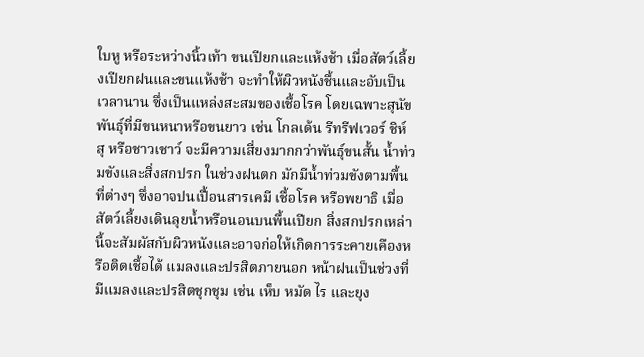ใบหู หรือระหว่างนิ้วเท้า ขนเปียกและแห้งช้า เมื่อสัตว์เลี้ยงเปียกฝนและขนแห้งช้า จะทำให้ผิวหนังชื้นและอับเป็นเวลานาน ซึ่งเป็นแหล่งสะสมของเชื้อโรค โดยเฉพาะสุนัขพันธุ์ที่มีขนหนาหรือขนยาว เช่น โกลเด้น รีทรีฟเวอร์ ชิห์ สุ หรือชาวเชาว์ จะมีความเสี่ยงมากกว่าพันธุ์ขนสั้น น้ำท่วมขังและสิ่งสกปรก ในช่วงฝนตก มักมีน้ำท่วมขังตามพื้นที่ต่างๆ ซึ่งอาจปนเปื้อนสารเคมี เชื้อโรค หรือพยาธิ เมื่อสัตว์เลี้ยงเดินลุยน้ำหรือนอนบนพื้นเปียก สิ่งสกปรกเหล่านี้จะสัมผัสกับผิวหนังและอาจก่อให้เกิดการระคายเคืองหรือติดเชื้อได้ แมลงและปรสิตภายนอก หน้าฝนเป็นช่วงที่มีแมลงและปรสิตชุกชุม เช่น เห็บ หมัด ไร และยุง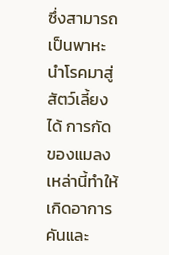ซึ่งสามารถเป็นพาหะนำโรคมาสู่สัตว์เลี้ยงได้ การกัดของแมลงเหล่านี้ทำให้เกิดอาการคันและ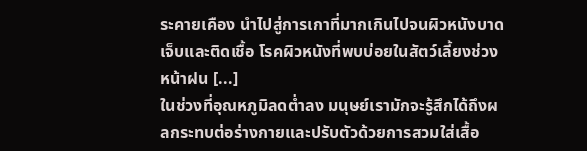ระคายเคือง นำไปสู่การเกาที่มากเกินไปจนผิวหนังบาดเจ็บและติดเชื้อ โรคผิวหนังที่พบบ่อยในสัตว์เลี้ยงช่วงหน้าฝน [...]
ในช่วงที่อุณหภูมิลดต่ำลง มนุษย์เรามักจะรู้สึกได้ถึงผลกระทบต่อร่างกายและปรับตัวด้วยการสวมใส่เสื้อ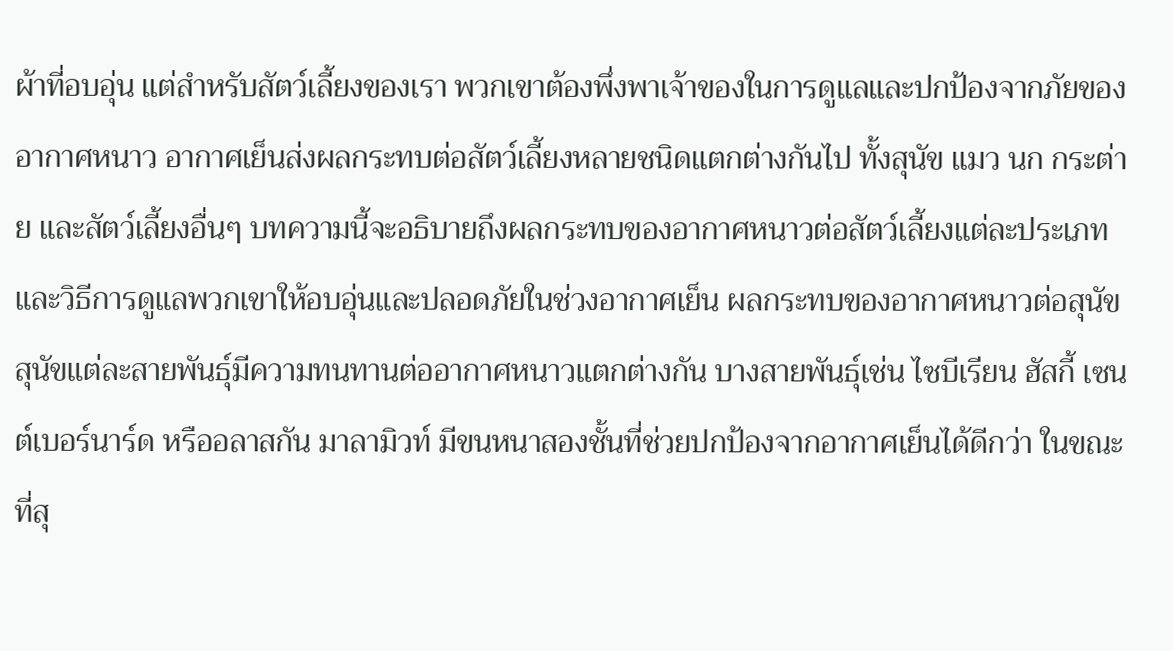ผ้าที่อบอุ่น แต่สำหรับสัตว์เลี้ยงของเรา พวกเขาต้องพึ่งพาเจ้าของในการดูแลและปกป้องจากภัยของอากาศหนาว อากาศเย็นส่งผลกระทบต่อสัตว์เลี้ยงหลายชนิดแตกต่างกันไป ทั้งสุนัข แมว นก กระต่าย และสัตว์เลี้ยงอื่นๆ บทความนี้จะอธิบายถึงผลกระทบของอากาศหนาวต่อสัตว์เลี้ยงแต่ละประเภท และวิธีการดูแลพวกเขาให้อบอุ่นและปลอดภัยในช่วงอากาศเย็น ผลกระทบของอากาศหนาวต่อสุนัข สุนัขแต่ละสายพันธุ์มีความทนทานต่ออากาศหนาวแตกต่างกัน บางสายพันธุ์เช่น ไซบีเรียน ฮัสกี้ เซนต์เบอร์นาร์ด หรืออลาสกัน มาลามิวท์ มีขนหนาสองชั้นที่ช่วยปกป้องจากอากาศเย็นได้ดีกว่า ในขณะที่สุ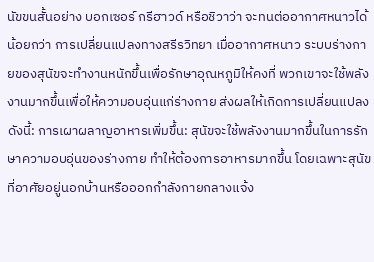นัขขนสั้นอย่าง บอกเซอร์ กรีฮาวด์ หรือชิวาว่า จะทนต่ออากาศหนาวได้น้อยกว่า การเปลี่ยนแปลงทางสรีรวิทยา เมื่ออากาศหนาว ระบบร่างกายของสุนัขจะทำงานหนักขึ้นเพื่อรักษาอุณหภูมิให้คงที่ พวกเขาจะใช้พลังงานมากขึ้นเพื่อให้ความอบอุ่นแก่ร่างกาย ส่งผลให้เกิดการเปลี่ยนแปลงดังนี้: การเผาผลาญอาหารเพิ่มขึ้น: สุนัขจะใช้พลังงานมากขึ้นในการรักษาความอบอุ่นของร่างกาย ทำให้ต้องการอาหารมากขึ้น โดยเฉพาะสุนัขที่อาศัยอยู่นอกบ้านหรือออกกำลังกายกลางแจ้ง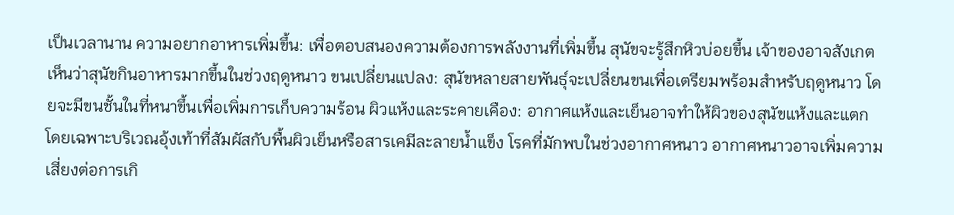เป็นเวลานาน ความอยากอาหารเพิ่มขึ้น: เพื่อตอบสนองความต้องการพลังงานที่เพิ่มขึ้น สุนัขจะรู้สึกหิวบ่อยขึ้น เจ้าของอาจสังเกตเห็นว่าสุนัขกินอาหารมากขึ้นในช่วงฤดูหนาว ขนเปลี่ยนแปลง: สุนัขหลายสายพันธุ์จะเปลี่ยนขนเพื่อเตรียมพร้อมสำหรับฤดูหนาว โดยจะมีขนชั้นในที่หนาขึ้นเพื่อเพิ่มการเก็บความร้อน ผิวแห้งและระคายเคือง: อากาศแห้งและเย็นอาจทำให้ผิวของสุนัขแห้งและแตก โดยเฉพาะบริเวณอุ้งเท้าที่สัมผัสกับพื้นผิวเย็นหรือสารเคมีละลายน้ำแข็ง โรคที่มักพบในช่วงอากาศหนาว อากาศหนาวอาจเพิ่มความเสี่ยงต่อการเกิ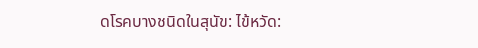ดโรคบางชนิดในสุนัข: ไข้หวัด: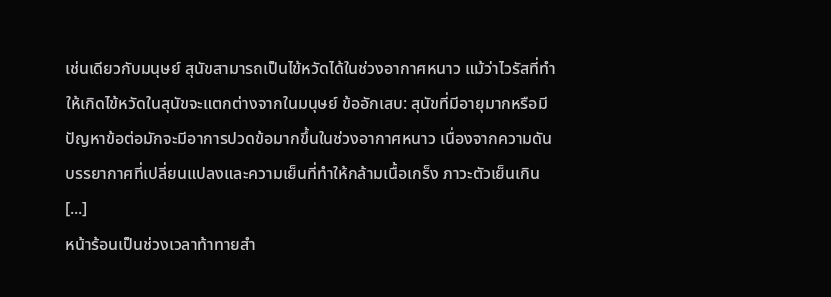เช่นเดียวกับมนุษย์ สุนัขสามารถเป็นไข้หวัดได้ในช่วงอากาศหนาว แม้ว่าไวรัสที่ทำให้เกิดไข้หวัดในสุนัขจะแตกต่างจากในมนุษย์ ข้ออักเสบ: สุนัขที่มีอายุมากหรือมีปัญหาข้อต่อมักจะมีอาการปวดข้อมากขึ้นในช่วงอากาศหนาว เนื่องจากความดันบรรยากาศที่เปลี่ยนแปลงและความเย็นที่ทำให้กล้ามเนื้อเกร็ง ภาวะตัวเย็นเกิน [...]
หน้าร้อนเป็นช่วงเวลาท้าทายสำ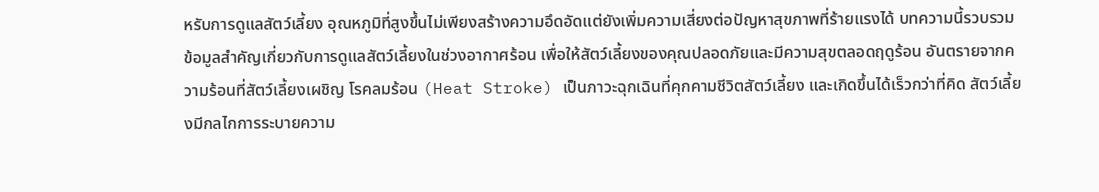หรับการดูแลสัตว์เลี้ยง อุณหภูมิที่สูงขึ้นไม่เพียงสร้างความอึดอัดแต่ยังเพิ่มความเสี่ยงต่อปัญหาสุขภาพที่ร้ายแรงได้ บทความนี้รวบรวมข้อมูลสำคัญเกี่ยวกับการดูแลสัตว์เลี้ยงในช่วงอากาศร้อน เพื่อให้สัตว์เลี้ยงของคุณปลอดภัยและมีความสุขตลอดฤดูร้อน อันตรายจากความร้อนที่สัตว์เลี้ยงเผชิญ โรคลมร้อน (Heat Stroke) เป็นภาวะฉุกเฉินที่คุกคามชีวิตสัตว์เลี้ยง และเกิดขึ้นได้เร็วกว่าที่คิด สัตว์เลี้ยงมีกลไกการระบายความ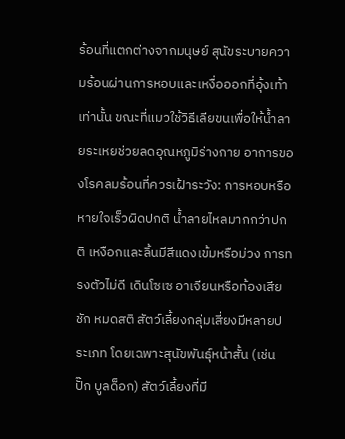ร้อนที่แตกต่างจากมนุษย์ สุนัขระบายความร้อนผ่านการหอบและเหงื่อออกที่อุ้งเท้าเท่านั้น ขณะที่แมวใช้วิธีเลียขนเพื่อให้น้ำลายระเหยช่วยลดอุณหภูมิร่างกาย อาการของโรคลมร้อนที่ควรเฝ้าระวัง: การหอบหรือหายใจเร็วผิดปกติ น้ำลายไหลมากกว่าปกติ เหงือกและลิ้นมีสีแดงเข้มหรือม่วง การทรงตัวไม่ดี เดินโซเซ อาเจียนหรือท้องเสีย ชัก หมดสติ สัตว์เลี้ยงกลุ่มเสี่ยงมีหลายประเภท โดยเฉพาะสุนัขพันธุ์หน้าสั้น (เช่น ปั๊ก บูลด็อก) สัตว์เลี้ยงที่มี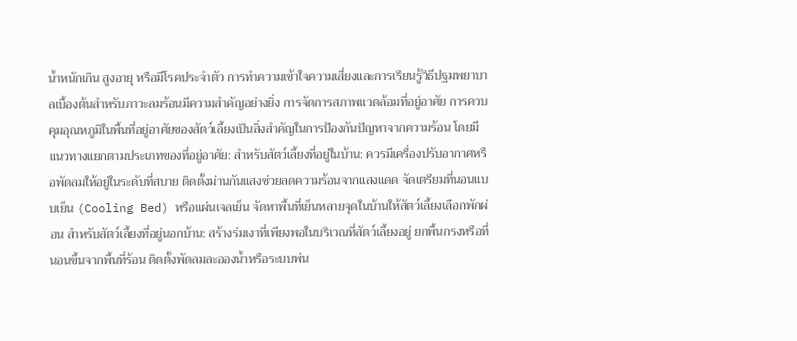น้ำหนักเกิน สูงอายุ หรือมีโรคประจำตัว การทำความเข้าใจความเสี่ยงและการเรียนรู้วิธีปฐมพยาบาลเบื้องต้นสำหรับภาวะลมร้อนมีความสำคัญอย่างยิ่ง การจัดการสภาพแวดล้อมที่อยู่อาศัย การควบคุมอุณหภูมิในพื้นที่อยู่อาศัยของสัตว์เลี้ยงเป็นสิ่งสำคัญในการป้องกันปัญหาจากความร้อน โดยมีแนวทางแยกตามประเภทของที่อยู่อาศัย: สำหรับสัตว์เลี้ยงที่อยู่ในบ้าน: ควรมีเครื่องปรับอากาศหรือพัดลมให้อยู่ในระดับที่สบาย ติดตั้งม่านกันแสงช่วยลดความร้อนจากแสงแดด จัดเตรียมที่นอนแบบเย็น (Cooling Bed) หรือแผ่นเจลเย็น จัดหาพื้นที่เย็นหลายจุดในบ้านให้สัตว์เลี้ยงเลือกพักผ่อน สำหรับสัตว์เลี้ยงที่อยู่นอกบ้าน: สร้างร่มเงาที่เพียงพอในบริเวณที่สัตว์เลี้ยงอยู่ ยกพื้นกรงหรือที่นอนขึ้นจากพื้นที่ร้อน ติดตั้งพัดลมละอองน้ำหรือระบบพ่น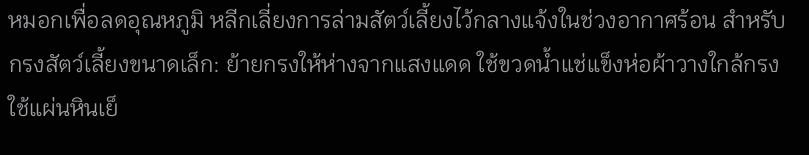หมอกเพื่อลดอุณหภูมิ หลีกเลี่ยงการล่ามสัตว์เลี้ยงไว้กลางแจ้งในช่วงอากาศร้อน สำหรับกรงสัตว์เลี้ยงขนาดเล็ก: ย้ายกรงให้ห่างจากแสงแดด ใช้ขวดน้ำแช่แข็งห่อผ้าวางใกล้กรง ใช้แผ่นหินเย็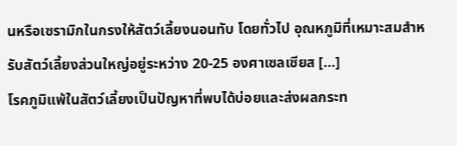นหรือเซรามิกในกรงให้สัตว์เลี้ยงนอนทับ โดยทั่วไป อุณหภูมิที่เหมาะสมสำหรับสัตว์เลี้ยงส่วนใหญ่อยู่ระหว่าง 20-25 องศาเซลเซียส [...]
โรคภูมิแพ้ในสัตว์เลี้ยงเป็นปัญหาที่พบได้บ่อยและส่งผลกระท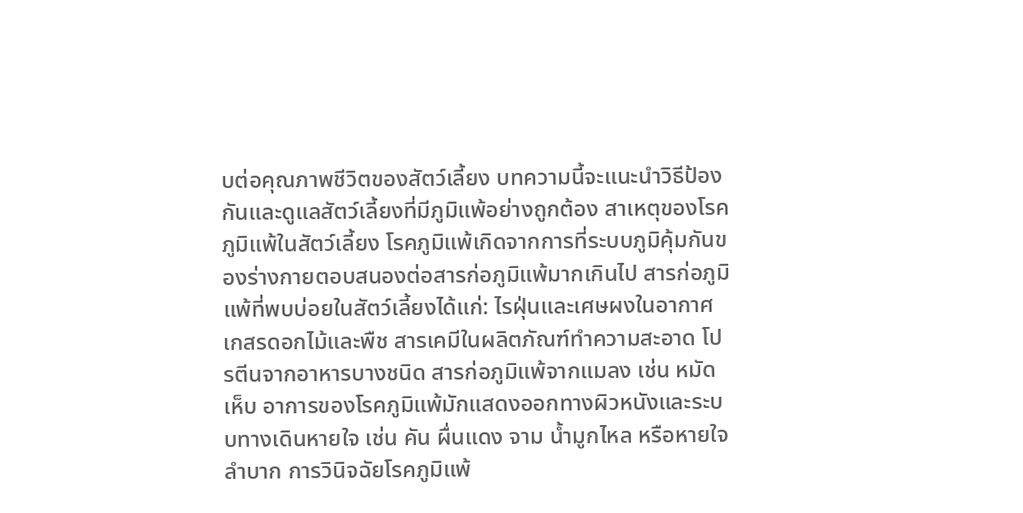บต่อคุณภาพชีวิตของสัตว์เลี้ยง บทความนี้จะแนะนำวิธีป้องกันและดูแลสัตว์เลี้ยงที่มีภูมิแพ้อย่างถูกต้อง สาเหตุของโรคภูมิแพ้ในสัตว์เลี้ยง โรคภูมิแพ้เกิดจากการที่ระบบภูมิคุ้มกันของร่างกายตอบสนองต่อสารก่อภูมิแพ้มากเกินไป สารก่อภูมิแพ้ที่พบบ่อยในสัตว์เลี้ยงได้แก่: ไรฝุ่นและเศษผงในอากาศ เกสรดอกไม้และพืช สารเคมีในผลิตภัณฑ์ทำความสะอาด โปรตีนจากอาหารบางชนิด สารก่อภูมิแพ้จากแมลง เช่น หมัด เห็บ อาการของโรคภูมิแพ้มักแสดงออกทางผิวหนังและระบบทางเดินหายใจ เช่น คัน ผื่นแดง จาม น้ำมูกไหล หรือหายใจลำบาก การวินิจฉัยโรคภูมิแพ้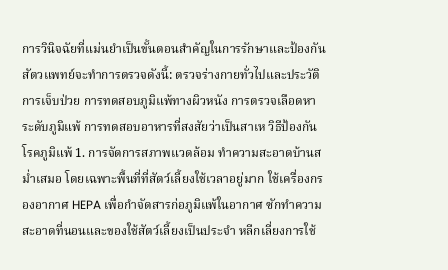การวินิจฉัยที่แม่นยำเป็นขั้นตอนสำคัญในการรักษาและป้องกัน สัตวแพทย์จะทำการตรวจดังนี้: ตรวจร่างกายทั่วไปและประวัติการเจ็บป่วย การทดสอบภูมิแพ้ทางผิวหนัง การตรวจเลือดหาระดับภูมิแพ้ การทดสอบอาหารที่สงสัยว่าเป็นสาเห วิธีป้องกันโรคภูมิแพ้ 1. การจัดการสภาพแวดล้อม ทำความสะอาดบ้านสม่ำเสมอ โดยเฉพาะพื้นที่ที่สัตว์เลี้ยงใช้เวลาอยู่มาก ใช้เครื่องกรองอากาศ HEPA เพื่อกำจัดสารก่อภูมิแพ้ในอากาศ ซักทำความสะอาดที่นอนและของใช้สัตว์เลี้ยงเป็นประจำ หลีกเลี่ยงการใช้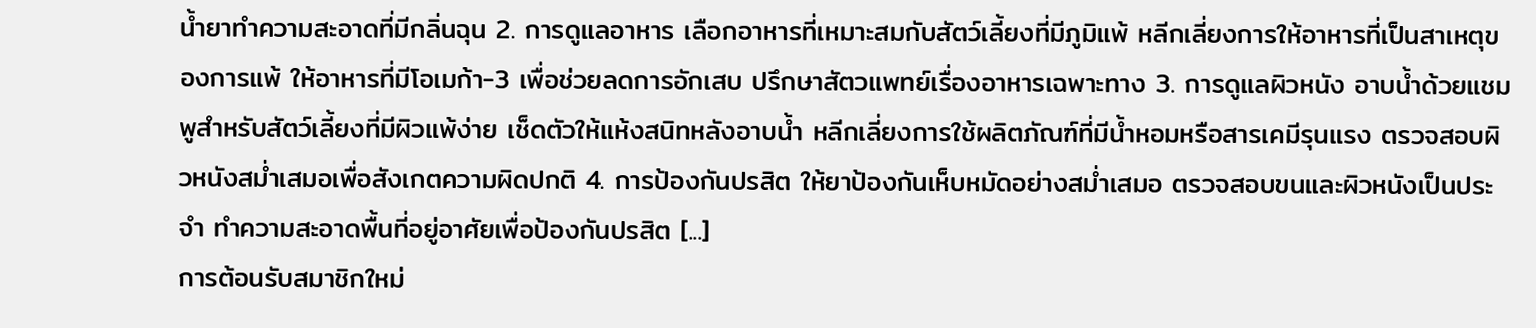น้ำยาทำความสะอาดที่มีกลิ่นฉุน 2. การดูแลอาหาร เลือกอาหารที่เหมาะสมกับสัตว์เลี้ยงที่มีภูมิแพ้ หลีกเลี่ยงการให้อาหารที่เป็นสาเหตุของการแพ้ ให้อาหารที่มีโอเมก้า-3 เพื่อช่วยลดการอักเสบ ปรึกษาสัตวแพทย์เรื่องอาหารเฉพาะทาง 3. การดูแลผิวหนัง อาบน้ำด้วยแชมพูสำหรับสัตว์เลี้ยงที่มีผิวแพ้ง่าย เช็ดตัวให้แห้งสนิทหลังอาบน้ำ หลีกเลี่ยงการใช้ผลิตภัณฑ์ที่มีน้ำหอมหรือสารเคมีรุนแรง ตรวจสอบผิวหนังสม่ำเสมอเพื่อสังเกตความผิดปกติ 4. การป้องกันปรสิต ให้ยาป้องกันเห็บหมัดอย่างสม่ำเสมอ ตรวจสอบขนและผิวหนังเป็นประจำ ทำความสะอาดพื้นที่อยู่อาศัยเพื่อป้องกันปรสิต [...]
การต้อนรับสมาชิกใหม่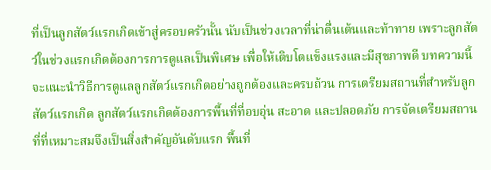ที่เป็นลูกสัตว์แรกเกิดเข้าสู่ครอบครัวนั้น นับเป็นช่วงเวลาที่น่าตื่นเต้นและท้าทาย เพราะลูกสัตว์ในช่วงแรกเกิดต้องการการดูแลเป็นพิเศษ เพื่อให้เติบโตแข็งแรงและมีสุขภาพดี บทความนี้จะแนะนำวิธีการดูแลลูกสัตว์แรกเกิดอย่างถูกต้องและครบถ้วน การเตรียมสถานที่สำหรับลูกสัตว์แรกเกิด ลูกสัตว์แรกเกิดต้องการพื้นที่ที่อบอุ่น สะอาด และปลอดภัย การจัดเตรียมสถานที่ที่เหมาะสมจึงเป็นสิ่งสำคัญอันดับแรก พื้นที่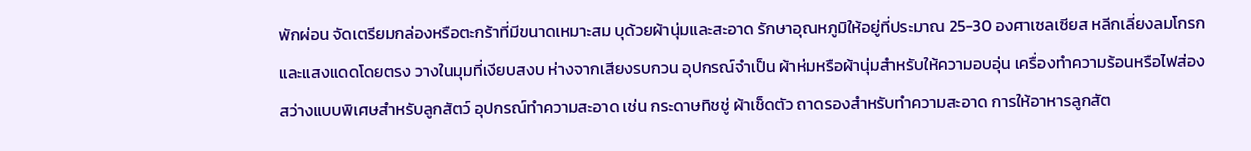พักผ่อน จัดเตรียมกล่องหรือตะกร้าที่มีขนาดเหมาะสม บุด้วยผ้านุ่มและสะอาด รักษาอุณหภูมิให้อยู่ที่ประมาณ 25-30 องศาเซลเซียส หลีกเลี่ยงลมโกรก และแสงแดดโดยตรง วางในมุมที่เงียบสงบ ห่างจากเสียงรบกวน อุปกรณ์จำเป็น ผ้าห่มหรือผ้านุ่มสำหรับให้ความอบอุ่น เครื่องทำความร้อนหรือไฟส่องสว่างแบบพิเศษสำหรับลูกสัตว์ อุปกรณ์ทำความสะอาด เช่น กระดาษทิชชู่ ผ้าเช็ดตัว ถาดรองสำหรับทำความสะอาด การให้อาหารลูกสัต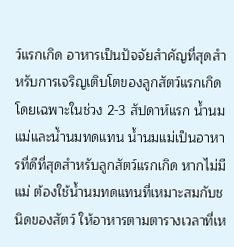ว์แรกเกิด อาหารเป็นปัจจัยสำคัญที่สุดสำหรับการเจริญเติบโตของลูกสัตว์แรกเกิด โดยเฉพาะในช่วง 2-3 สัปดาห์แรก น้ำนมแม่และน้ำนมทดแทน น้ำนมแม่เป็นอาหารที่ดีที่สุดสำหรับลูกสัตว์แรกเกิด หากไม่มีแม่ ต้องใช้น้ำนมทดแทนที่เหมาะสมกับชนิดของสัตว์ ให้อาหารตามตารางเวลาที่เห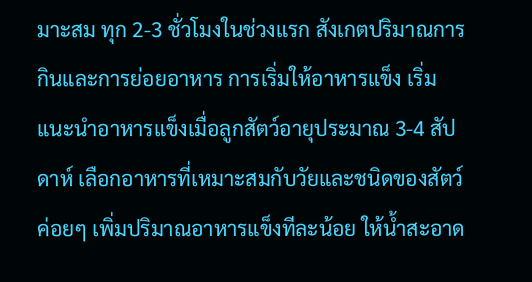มาะสม ทุก 2-3 ชั่วโมงในช่วงแรก สังเกตปริมาณการกินและการย่อยอาหาร การเริ่มให้อาหารแข็ง เริ่มแนะนำอาหารแข็งเมื่อลูกสัตว์อายุประมาณ 3-4 สัปดาห์ เลือกอาหารที่เหมาะสมกับวัยและชนิดของสัตว์ ค่อยๆ เพิ่มปริมาณอาหารแข็งทีละน้อย ให้น้ำสะอาด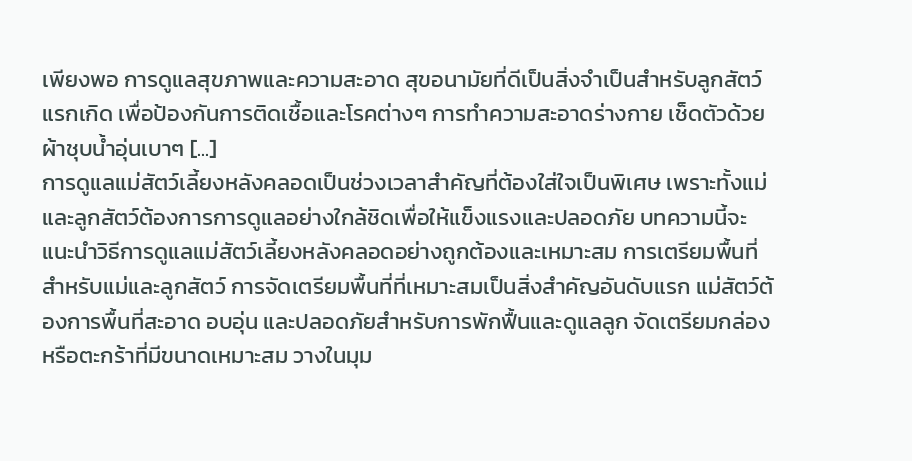เพียงพอ การดูแลสุขภาพและความสะอาด สุขอนามัยที่ดีเป็นสิ่งจำเป็นสำหรับลูกสัตว์แรกเกิด เพื่อป้องกันการติดเชื้อและโรคต่างๆ การทำความสะอาดร่างกาย เช็ดตัวด้วยผ้าชุบน้ำอุ่นเบาๆ [...]
การดูแลแม่สัตว์เลี้ยงหลังคลอดเป็นช่วงเวลาสำคัญที่ต้องใส่ใจเป็นพิเศษ เพราะทั้งแม่และลูกสัตว์ต้องการการดูแลอย่างใกล้ชิดเพื่อให้แข็งแรงและปลอดภัย บทความนี้จะแนะนำวิธีการดูแลแม่สัตว์เลี้ยงหลังคลอดอย่างถูกต้องและเหมาะสม การเตรียมพื้นที่สำหรับแม่และลูกสัตว์ การจัดเตรียมพื้นที่ที่เหมาะสมเป็นสิ่งสำคัญอันดับแรก แม่สัตว์ต้องการพื้นที่สะอาด อบอุ่น และปลอดภัยสำหรับการพักฟื้นและดูแลลูก จัดเตรียมกล่องหรือตะกร้าที่มีขนาดเหมาะสม วางในมุม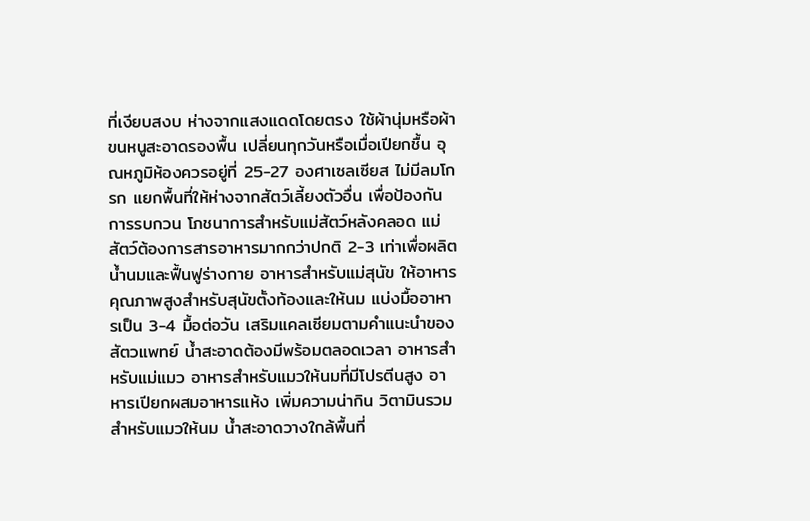ที่เงียบสงบ ห่างจากแสงแดดโดยตรง ใช้ผ้านุ่มหรือผ้าขนหนูสะอาดรองพื้น เปลี่ยนทุกวันหรือเมื่อเปียกชื้น อุณหภูมิห้องควรอยู่ที่ 25-27 องศาเซลเซียส ไม่มีลมโกรก แยกพื้นที่ให้ห่างจากสัตว์เลี้ยงตัวอื่น เพื่อป้องกันการรบกวน โภชนาการสำหรับแม่สัตว์หลังคลอด แม่สัตว์ต้องการสารอาหารมากกว่าปกติ 2-3 เท่าเพื่อผลิตน้ำนมและฟื้นฟูร่างกาย อาหารสำหรับแม่สุนัข ให้อาหารคุณภาพสูงสำหรับสุนัขตั้งท้องและให้นม แบ่งมื้ออาหารเป็น 3-4 มื้อต่อวัน เสริมแคลเซียมตามคำแนะนำของสัตวแพทย์ น้ำสะอาดต้องมีพร้อมตลอดเวลา อาหารสำหรับแม่แมว อาหารสำหรับแมวให้นมที่มีโปรตีนสูง อาหารเปียกผสมอาหารแห้ง เพิ่มความน่ากิน วิตามินรวมสำหรับแมวให้นม น้ำสะอาดวางใกล้พื้นที่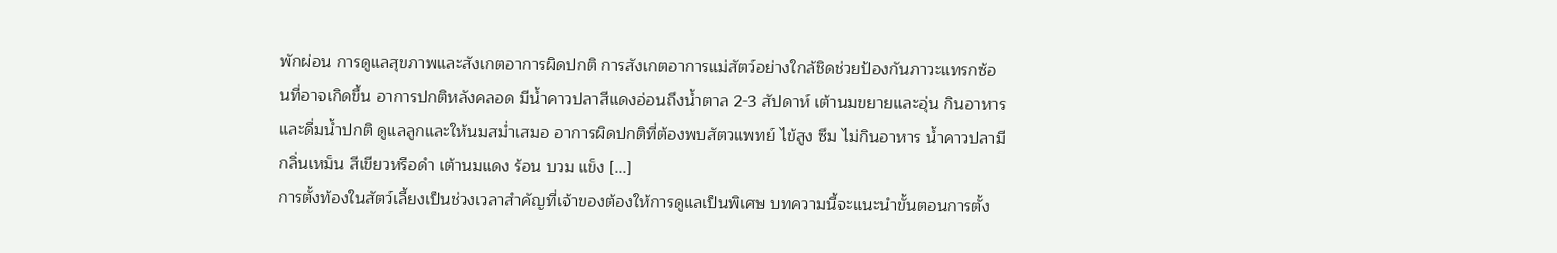พักผ่อน การดูแลสุขภาพและสังเกตอาการผิดปกติ การสังเกตอาการแม่สัตว์อย่างใกล้ชิดช่วยป้องกันภาวะแทรกซ้อนที่อาจเกิดขึ้น อาการปกติหลังคลอด มีน้ำคาวปลาสีแดงอ่อนถึงน้ำตาล 2-3 สัปดาห์ เต้านมขยายและอุ่น กินอาหารและดื่มน้ำปกติ ดูแลลูกและให้นมสม่ำเสมอ อาการผิดปกติที่ต้องพบสัตวแพทย์ ไข้สูง ซึม ไม่กินอาหาร น้ำคาวปลามีกลิ่นเหม็น สีเขียวหรือดำ เต้านมแดง ร้อน บวม แข็ง [...]
การตั้งท้องในสัตว์เลี้ยงเป็นช่วงเวลาสำคัญที่เจ้าของต้องให้การดูแลเป็นพิเศษ บทความนี้จะแนะนำขั้นตอนการตั้ง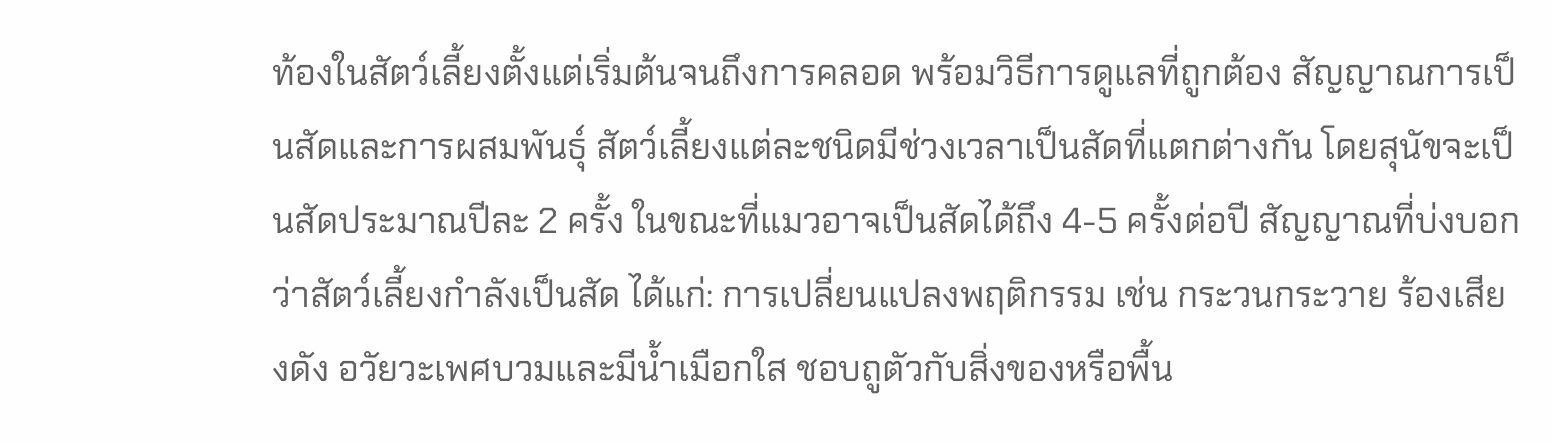ท้องในสัตว์เลี้ยงตั้งแต่เริ่มต้นจนถึงการคลอด พร้อมวิธีการดูแลที่ถูกต้อง สัญญาณการเป็นสัดและการผสมพันธุ์ สัตว์เลี้ยงแต่ละชนิดมีช่วงเวลาเป็นสัดที่แตกต่างกัน โดยสุนัขจะเป็นสัดประมาณปีละ 2 ครั้ง ในขณะที่แมวอาจเป็นสัดได้ถึง 4-5 ครั้งต่อปี สัญญาณที่บ่งบอกว่าสัตว์เลี้ยงกำลังเป็นสัด ได้แก่: การเปลี่ยนแปลงพฤติกรรม เช่น กระวนกระวาย ร้องเสียงดัง อวัยวะเพศบวมและมีน้ำเมือกใส ชอบถูตัวกับสิ่งของหรือพื้น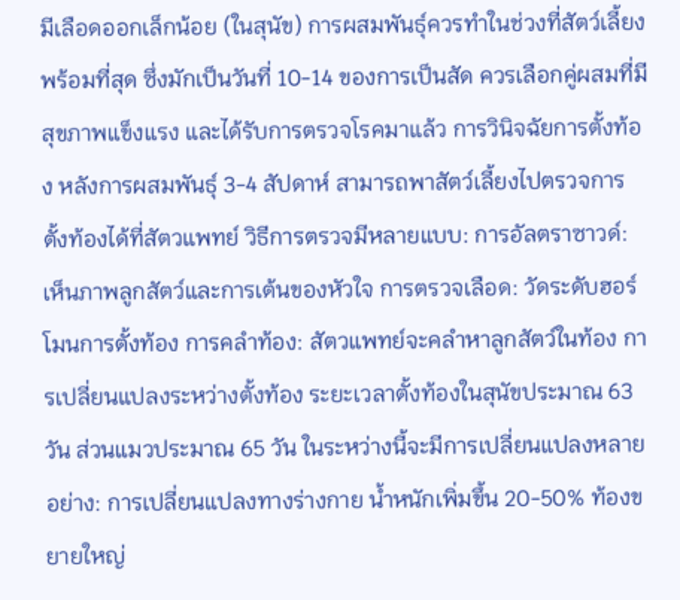มีเลือดออกเล็กน้อย (ในสุนัข) การผสมพันธุ์ควรทำในช่วงที่สัตว์เลี้ยงพร้อมที่สุด ซึ่งมักเป็นวันที่ 10-14 ของการเป็นสัด ควรเลือกคู่ผสมที่มีสุขภาพแข็งแรง และได้รับการตรวจโรคมาแล้ว การวินิจฉัยการตั้งท้อง หลังการผสมพันธุ์ 3-4 สัปดาห์ สามารถพาสัตว์เลี้ยงไปตรวจการตั้งท้องได้ที่สัตวแพทย์ วิธีการตรวจมีหลายแบบ: การอัลตราซาวด์: เห็นภาพลูกสัตว์และการเต้นของหัวใจ การตรวจเลือด: วัดระดับฮอร์โมนการตั้งท้อง การคลำท้อง: สัตวแพทย์จะคลำหาลูกสัตว์ในท้อง การเปลี่ยนแปลงระหว่างตั้งท้อง ระยะเวลาตั้งท้องในสุนัขประมาณ 63 วัน ส่วนแมวประมาณ 65 วัน ในระหว่างนี้จะมีการเปลี่ยนแปลงหลายอย่าง: การเปลี่ยนแปลงทางร่างกาย น้ำหนักเพิ่มขึ้น 20-50% ท้องขยายใหญ่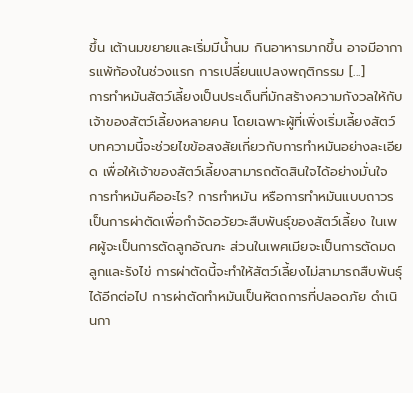ขึ้น เต้านมขยายและเริ่มมีน้ำนม กินอาหารมากขึ้น อาจมีอาการแพ้ท้องในช่วงแรก การเปลี่ยนแปลงพฤติกรรม [...]
การทำหมันสัตว์เลี้ยงเป็นประเด็นที่มักสร้างความกังวลให้กับเจ้าของสัตว์เลี้ยงหลายคน โดยเฉพาะผู้ที่เพิ่งเริ่มเลี้ยงสัตว์ บทความนี้จะช่วยไขข้อสงสัยเกี่ยวกับการทำหมันอย่างละเอียด เพื่อให้เจ้าของสัตว์เลี้ยงสามารถตัดสินใจได้อย่างมั่นใจ การทำหมันคืออะไร? การทำหมัน หรือการทำหมันแบบถาวร เป็นการผ่าตัดเพื่อกำจัดอวัยวะสืบพันธุ์ของสัตว์เลี้ยง ในเพศผู้จะเป็นการตัดลูกอัณฑะ ส่วนในเพศเมียจะเป็นการตัดมดลูกและรังไข่ การผ่าตัดนี้จะทำให้สัตว์เลี้ยงไม่สามารถสืบพันธุ์ได้อีกต่อไป การผ่าตัดทำหมันเป็นหัตถการที่ปลอดภัย ดำเนินกา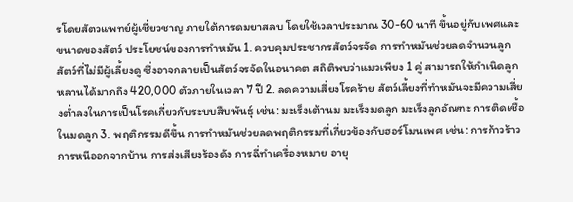รโดยสัตวแพทย์ผู้เชี่ยวชาญ ภายใต้การดมยาสลบ โดยใช้เวลาประมาณ 30-60 นาที ขึ้นอยู่กับเพศและขนาดของสัตว์ ประโยชน์ของการทำหมัน 1. ควบคุมประชากรสัตว์จรจัด การทำหมันช่วยลดจำนวนลูกสัตว์ที่ไม่มีผู้เลี้ยงดู ซึ่งอาจกลายเป็นสัตว์จรจัดในอนาคต สถิติพบว่าแมวเพียง 1 คู่ สามารถให้กำเนิดลูกหลานได้มากถึง 420,000 ตัวภายในเวลา 7 ปี 2. ลดความเสี่ยงโรคร้าย สัตว์เลี้ยงที่ทำหมันจะมีความเสี่ยงต่ำลงในการเป็นโรคเกี่ยวกับระบบสืบพันธุ์ เช่น: มะเร็งเต้านม มะเร็งมดลูก มะเร็งลูกอัณฑะ การติดเชื้อในมดลูก 3. พฤติกรรมดีขึ้น การทำหมันช่วยลดพฤติกรรมที่เกี่ยวข้องกับฮอร์โมนเพศ เช่น: การก้าวร้าว การหนีออกจากบ้าน การส่งเสียงร้องดัง การฉี่ทำเครื่องหมาย อายุ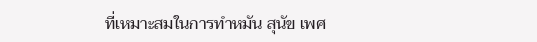ที่เหมาะสมในการทำหมัน สุนัข เพศ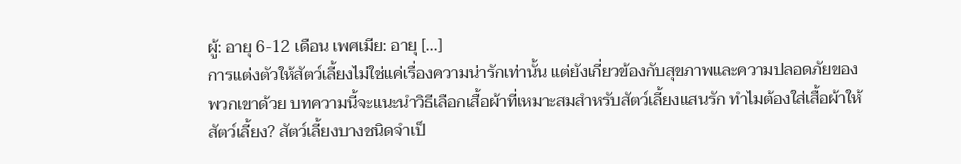ผู้: อายุ 6-12 เดือน เพศเมีย: อายุ [...]
การแต่งตัวให้สัตว์เลี้ยงไม่ใช่แค่เรื่องความน่ารักเท่านั้น แต่ยังเกี่ยวข้องกับสุขภาพและความปลอดภัยของพวกเขาด้วย บทความนี้จะแนะนำวิธีเลือกเสื้อผ้าที่เหมาะสมสำหรับสัตว์เลี้ยงแสนรัก ทำไมต้องใส่เสื้อผ้าให้สัตว์เลี้ยง? สัตว์เลี้ยงบางชนิดจำเป็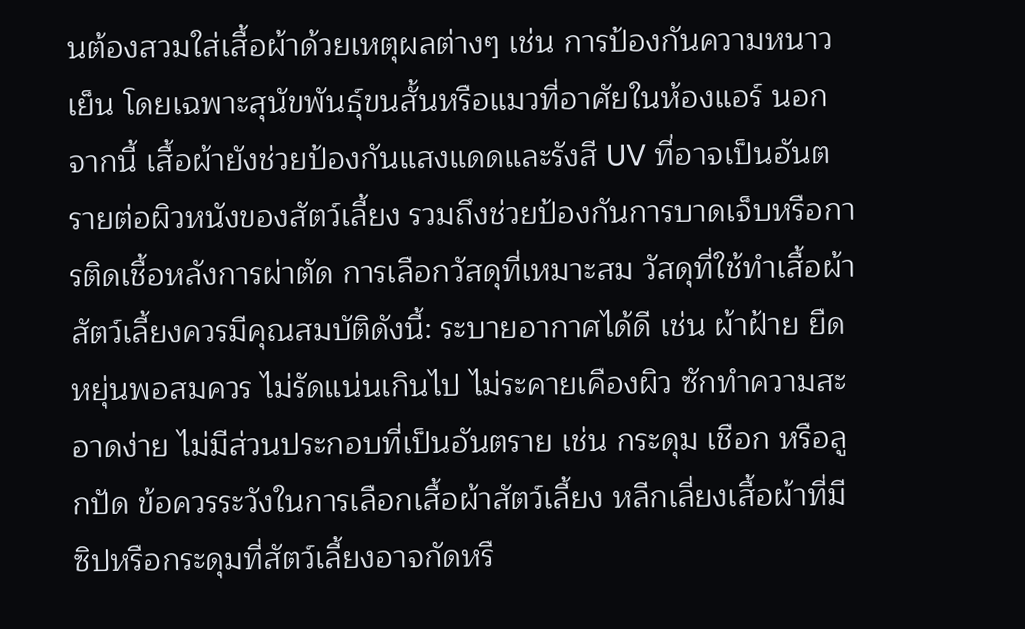นต้องสวมใส่เสื้อผ้าด้วยเหตุผลต่างๆ เช่น การป้องกันความหนาวเย็น โดยเฉพาะสุนัขพันธุ์ขนสั้นหรือแมวที่อาศัยในห้องแอร์ นอกจากนี้ เสื้อผ้ายังช่วยป้องกันแสงแดดและรังสี UV ที่อาจเป็นอันตรายต่อผิวหนังของสัตว์เลี้ยง รวมถึงช่วยป้องกันการบาดเจ็บหรือการติดเชื้อหลังการผ่าตัด การเลือกวัสดุที่เหมาะสม วัสดุที่ใช้ทำเสื้อผ้าสัตว์เลี้ยงควรมีคุณสมบัติดังนี้: ระบายอากาศได้ดี เช่น ผ้าฝ้าย ยืดหยุ่นพอสมควร ไม่รัดแน่นเกินไป ไม่ระคายเคืองผิว ซักทำความสะอาดง่าย ไม่มีส่วนประกอบที่เป็นอันตราย เช่น กระดุม เชือก หรือลูกปัด ข้อควรระวังในการเลือกเสื้อผ้าสัตว์เลี้ยง หลีกเลี่ยงเสื้อผ้าที่มีซิปหรือกระดุมที่สัตว์เลี้ยงอาจกัดหรื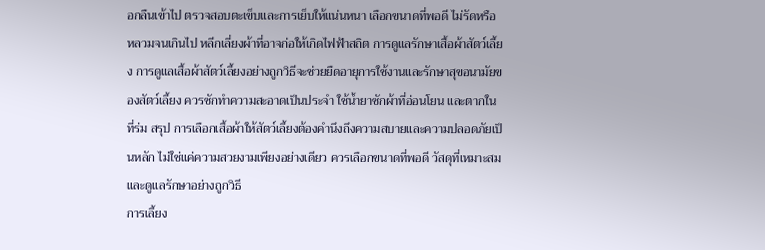อกลืนเข้าไป ตรวจสอบตะเข็บและการเย็บให้แน่นหนา เลือกขนาดที่พอดี ไม่รัดหรือหลวมจนเกินไป หลีกเลี่ยงผ้าที่อาจก่อให้เกิดไฟฟ้าสถิต การดูแลรักษาเสื้อผ้าสัตว์เลี้ยง การดูแลเสื้อผ้าสัตว์เลี้ยงอย่างถูกวิธีจะช่วยยืดอายุการใช้งานและรักษาสุขอนามัยของสัตว์เลี้ยง ควรซักทำความสะอาดเป็นประจำ ใช้น้ำยาซักผ้าที่อ่อนโยน และตากในที่ร่ม สรุป การเลือกเสื้อผ้าให้สัตว์เลี้ยงต้องคำนึงถึงความสบายและความปลอดภัยเป็นหลัก ไม่ใช่แค่ความสวยงามเพียงอย่างเดียว ควรเลือกขนาดที่พอดี วัสดุที่เหมาะสม และดูแลรักษาอย่างถูกวิธี
การเลี้ยง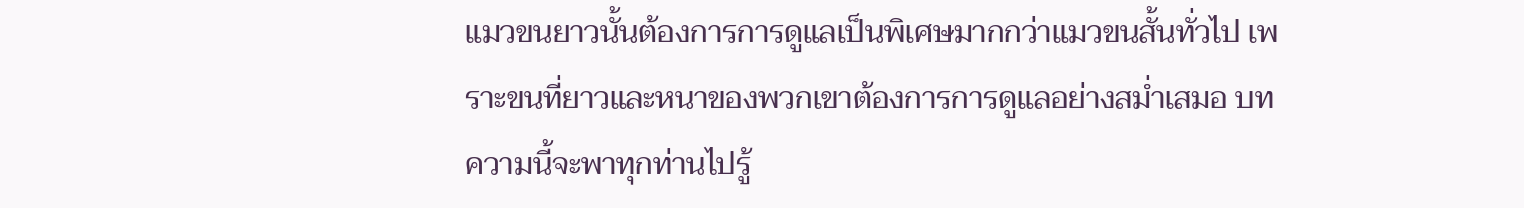แมวขนยาวนั้นต้องการการดูแลเป็นพิเศษมากกว่าแมวขนสั้นทั่วไป เพราะขนที่ยาวและหนาของพวกเขาต้องการการดูแลอย่างสม่ำเสมอ บทความนี้จะพาทุกท่านไปรู้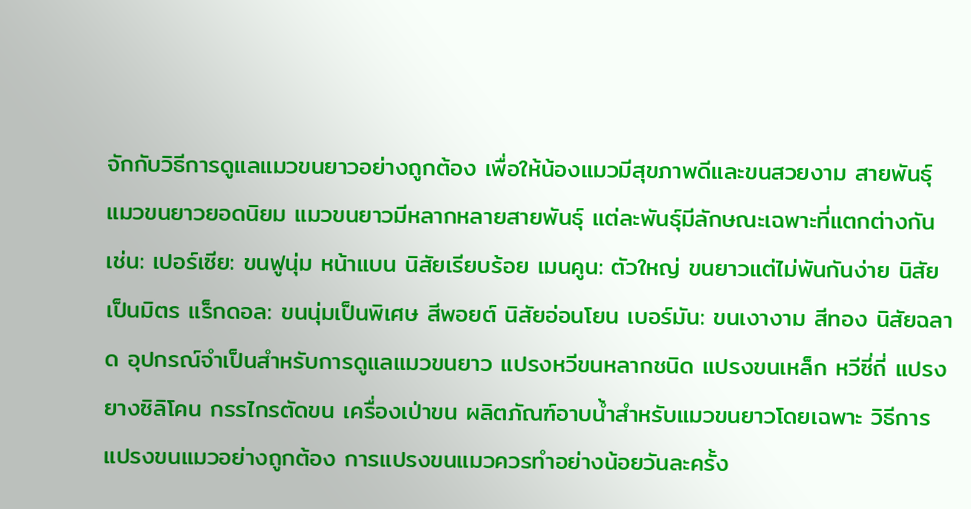จักกับวิธีการดูแลแมวขนยาวอย่างถูกต้อง เพื่อให้น้องแมวมีสุขภาพดีและขนสวยงาม สายพันธุ์แมวขนยาวยอดนิยม แมวขนยาวมีหลากหลายสายพันธุ์ แต่ละพันธุ์มีลักษณะเฉพาะที่แตกต่างกัน เช่น: เปอร์เซีย: ขนฟูนุ่ม หน้าแบน นิสัยเรียบร้อย เมนคูน: ตัวใหญ่ ขนยาวแต่ไม่พันกันง่าย นิสัยเป็นมิตร แร็กดอล: ขนนุ่มเป็นพิเศษ สีพอยต์ นิสัยอ่อนโยน เบอร์มัน: ขนเงางาม สีทอง นิสัยฉลาด อุปกรณ์จำเป็นสำหรับการดูแลแมวขนยาว แปรงหวีขนหลากชนิด แปรงขนเหล็ก หวีซี่ถี่ แปรงยางซิลิโคน กรรไกรตัดขน เครื่องเป่าขน ผลิตภัณฑ์อาบน้ำสำหรับแมวขนยาวโดยเฉพาะ วิธีการแปรงขนแมวอย่างถูกต้อง การแปรงขนแมวควรทำอย่างน้อยวันละครั้ง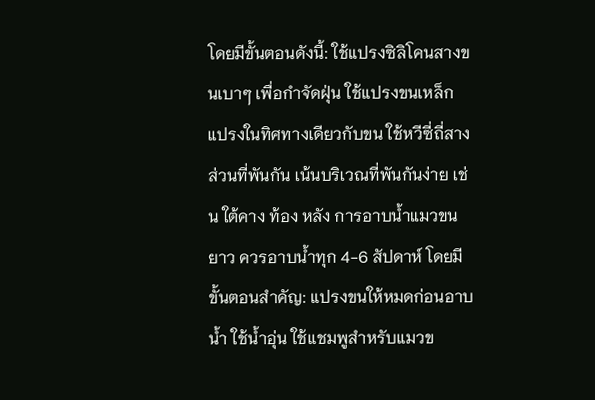โดยมีขั้นตอนดังนี้: ใช้แปรงซิลิโคนสางขนเบาๆ เพื่อกำจัดฝุ่น ใช้แปรงขนเหล็กแปรงในทิศทางเดียวกับขน ใช้หวีซี่ถี่สางส่วนที่พันกัน เน้นบริเวณที่พันกันง่าย เช่น ใต้คาง ท้อง หลัง การอาบน้ำแมวขนยาว ควรอาบน้ำทุก 4-6 สัปดาห์ โดยมีขั้นตอนสำคัญ: แปรงขนให้หมดก่อนอาบน้ำ ใช้น้ำอุ่น ใช้แชมพูสำหรับแมวข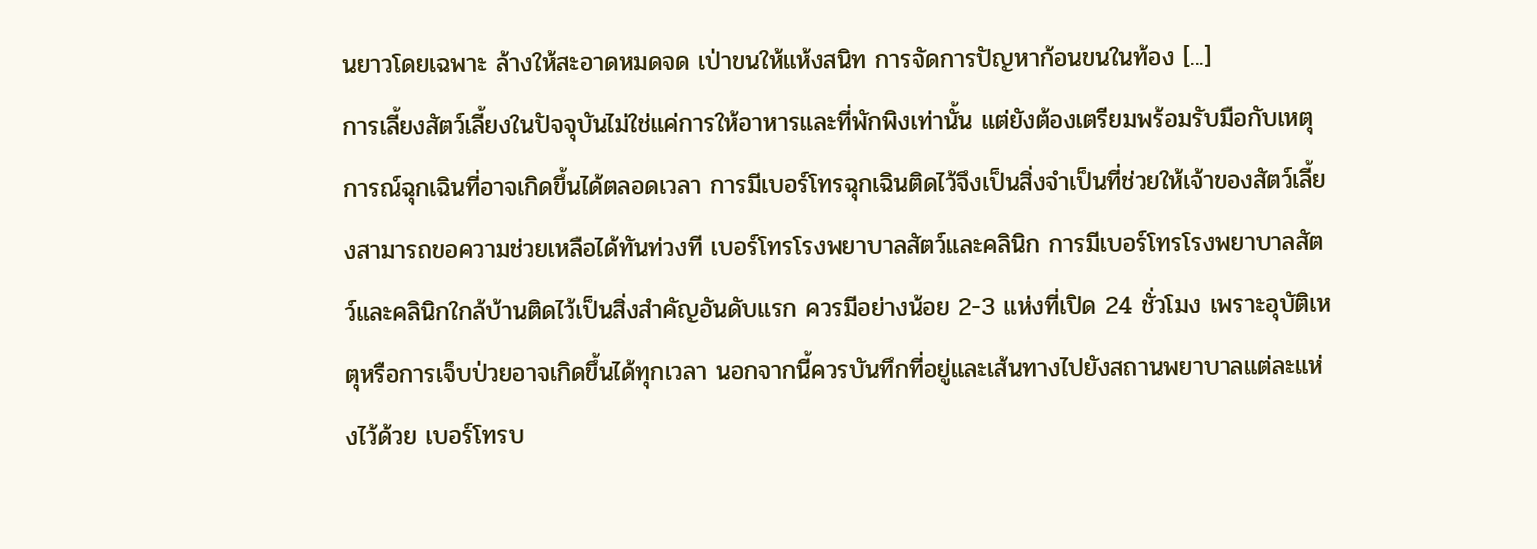นยาวโดยเฉพาะ ล้างให้สะอาดหมดจด เป่าขนให้แห้งสนิท การจัดการปัญหาก้อนขนในท้อง [...]
การเลี้ยงสัตว์เลี้ยงในปัจจุบันไม่ใช่แค่การให้อาหารและที่พักพิงเท่านั้น แต่ยังต้องเตรียมพร้อมรับมือกับเหตุการณ์ฉุกเฉินที่อาจเกิดขึ้นได้ตลอดเวลา การมีเบอร์โทรฉุกเฉินติดไว้จึงเป็นสิ่งจำเป็นที่ช่วยให้เจ้าของสัตว์เลี้ยงสามารถขอความช่วยเหลือได้ทันท่วงที เบอร์โทรโรงพยาบาลสัตว์และคลินิก การมีเบอร์โทรโรงพยาบาลสัตว์และคลินิกใกล้บ้านติดไว้เป็นสิ่งสำคัญอันดับแรก ควรมีอย่างน้อย 2-3 แห่งที่เปิด 24 ชั่วโมง เพราะอุบัติเหตุหรือการเจ็บป่วยอาจเกิดขึ้นได้ทุกเวลา นอกจากนี้ควรบันทึกที่อยู่และเส้นทางไปยังสถานพยาบาลแต่ละแห่งไว้ด้วย เบอร์โทรบ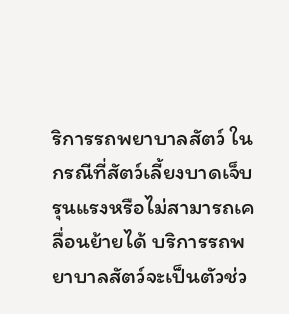ริการรถพยาบาลสัตว์ ในกรณีที่สัตว์เลี้ยงบาดเจ็บรุนแรงหรือไม่สามารถเคลื่อนย้ายได้ บริการรถพยาบาลสัตว์จะเป็นตัวช่ว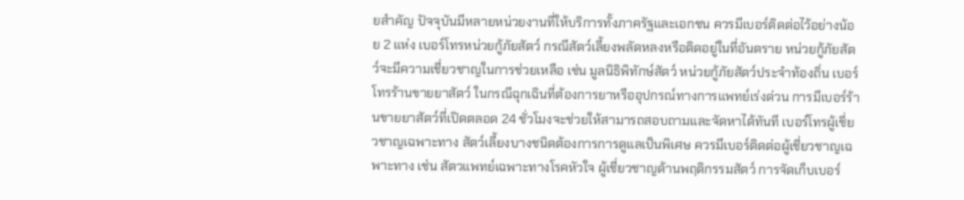ยสำคัญ ปัจจุบันมีหลายหน่วยงานที่ให้บริการทั้งภาครัฐและเอกชน ควรมีเบอร์ติดต่อไว้อย่างน้อย 2 แห่ง เบอร์โทรหน่วยกู้ภัยสัตว์ กรณีสัตว์เลี้ยงพลัดหลงหรือติดอยู่ในที่อันตราย หน่วยกู้ภัยสัตว์จะมีความเชี่ยวชาญในการช่วยเหลือ เช่น มูลนิธิพิทักษ์สัตว์ หน่วยกู้ภัยสัตว์ประจำท้องถิ่น เบอร์โทรร้านขายยาสัตว์ ในกรณีฉุกเฉินที่ต้องการยาหรืออุปกรณ์ทางการแพทย์เร่งด่วน การมีเบอร์ร้านขายยาสัตว์ที่เปิดตลอด 24 ชั่วโมงจะช่วยให้สามารถสอบถามและจัดหาได้ทันที เบอร์โทรผู้เชี่ยวชาญเฉพาะทาง สัตว์เลี้ยงบางชนิดต้องการการดูแลเป็นพิเศษ ควรมีเบอร์ติดต่อผู้เชี่ยวชาญเฉพาะทาง เช่น สัตวแพทย์เฉพาะทางโรคหัวใจ ผู้เชี่ยวชาญด้านพฤติกรรมสัตว์ การจัดเก็บเบอร์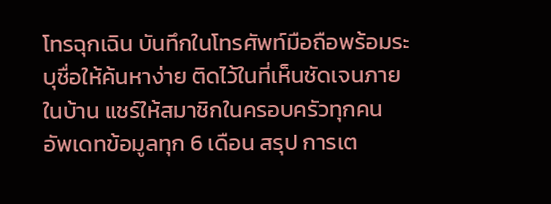โทรฉุกเฉิน บันทึกในโทรศัพท์มือถือพร้อมระบุชื่อให้ค้นหาง่าย ติดไว้ในที่เห็นชัดเจนภายในบ้าน แชร์ให้สมาชิกในครอบครัวทุกคน อัพเดทข้อมูลทุก 6 เดือน สรุป การเต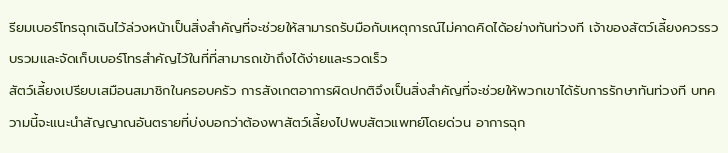รียมเบอร์โทรฉุกเฉินไว้ล่วงหน้าเป็นสิ่งสำคัญที่จะช่วยให้สามารถรับมือกับเหตุการณ์ไม่คาดคิดได้อย่างทันท่วงที เจ้าของสัตว์เลี้ยงควรรวบรวมและจัดเก็บเบอร์โทรสำคัญไว้ในที่ที่สามารถเข้าถึงได้ง่ายและรวดเร็ว
สัตว์เลี้ยงเปรียบเสมือนสมาชิกในครอบครัว การสังเกตอาการผิดปกติจึงเป็นสิ่งสำคัญที่จะช่วยให้พวกเขาได้รับการรักษาทันท่วงที บทความนี้จะแนะนำสัญญาณอันตรายที่บ่งบอกว่าต้องพาสัตว์เลี้ยงไปพบสัตวแพทย์โดยด่วน อาการฉุก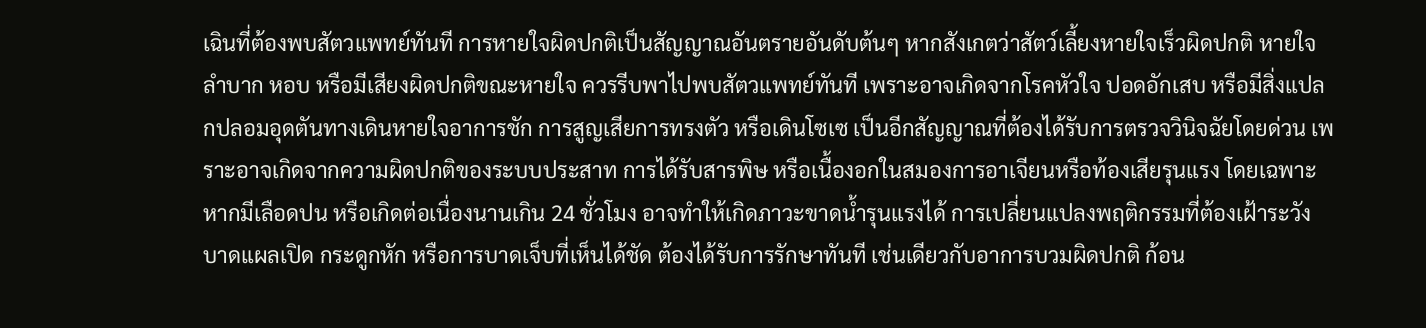เฉินที่ต้องพบสัตวแพทย์ทันที การหายใจผิดปกติเป็นสัญญาณอันตรายอันดับต้นๆ หากสังเกตว่าสัตว์เลี้ยงหายใจเร็วผิดปกติ หายใจลำบาก หอบ หรือมีเสียงผิดปกติขณะหายใจ ควรรีบพาไปพบสัตวแพทย์ทันที เพราะอาจเกิดจากโรคหัวใจ ปอดอักเสบ หรือมีสิ่งแปลกปลอมอุดตันทางเดินหายใจอาการชัก การสูญเสียการทรงตัว หรือเดินโซเซ เป็นอีกสัญญาณที่ต้องได้รับการตรวจวินิจฉัยโดยด่วน เพราะอาจเกิดจากความผิดปกติของระบบประสาท การได้รับสารพิษ หรือเนื้องอกในสมองการอาเจียนหรือท้องเสียรุนแรง โดยเฉพาะหากมีเลือดปน หรือเกิดต่อเนื่องนานเกิน 24 ชั่วโมง อาจทำให้เกิดภาวะขาดน้ำรุนแรงได้ การเปลี่ยนแปลงพฤติกรรมที่ต้องเฝ้าระวัง บาดแผลเปิด กระดูกหัก หรือการบาดเจ็บที่เห็นได้ชัด ต้องได้รับการรักษาทันที เช่นเดียวกับอาการบวมผิดปกติ ก้อน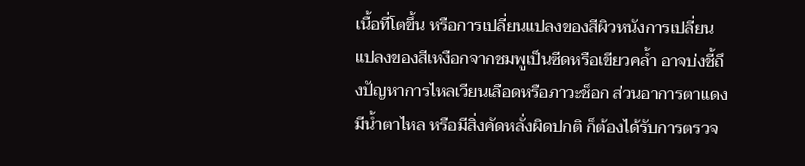เนื้อที่โตขึ้น หรือการเปลี่ยนแปลงของสีผิวหนังการเปลี่ยนแปลงของสีเหงือกจากชมพูเป็นซีดหรือเขียวคล้ำ อาจบ่งชี้ถึงปัญหาการไหลเวียนเลือดหรือภาวะช็อก ส่วนอาการตาแดง มีน้ำตาไหล หรือมีสิ่งคัดหลั่งผิดปกติ ก็ต้องได้รับการตรวจ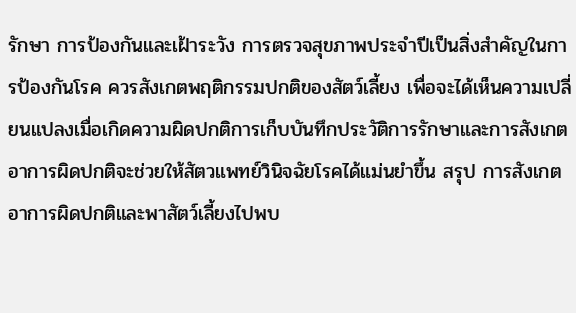รักษา การป้องกันและเฝ้าระวัง การตรวจสุขภาพประจำปีเป็นสิ่งสำคัญในการป้องกันโรค ควรสังเกตพฤติกรรมปกติของสัตว์เลี้ยง เพื่อจะได้เห็นความเปลี่ยนแปลงเมื่อเกิดความผิดปกติการเก็บบันทึกประวัติการรักษาและการสังเกตอาการผิดปกติจะช่วยให้สัตวแพทย์วินิจฉัยโรคได้แม่นยำขึ้น สรุป การสังเกตอาการผิดปกติและพาสัตว์เลี้ยงไปพบ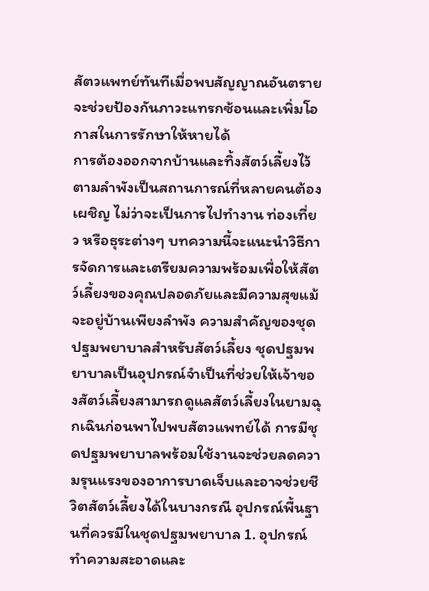สัตวแพทย์ทันทีเมื่อพบสัญญาณอันตราย จะช่วยป้องกันภาวะแทรกซ้อนและเพิ่มโอกาสในการรักษาให้หายได้
การต้องออกจากบ้านและทิ้งสัตว์เลี้ยงไว้ตามลำพังเป็นสถานการณ์ที่หลายคนต้องเผชิญ ไม่ว่าจะเป็นการไปทำงาน ท่องเที่ยว หรือธุระต่างๆ บทความนี้จะแนะนำวิธีการจัดการและเตรียมความพร้อมเพื่อให้สัตว์เลี้ยงของคุณปลอดภัยและมีความสุขแม้จะอยู่บ้านเพียงลำพัง ความสำคัญของชุดปฐมพยาบาลสำหรับสัตว์เลี้ยง ชุดปฐมพยาบาลเป็นอุปกรณ์จำเป็นที่ช่วยให้เจ้าของสัตว์เลี้ยงสามารถดูแลสัตว์เลี้ยงในยามฉุกเฉินก่อนพาไปพบสัตวแพทย์ได้ การมีชุดปฐมพยาบาลพร้อมใช้งานจะช่วยลดความรุนแรงของอาการบาดเจ็บและอาจช่วยชีวิตสัตว์เลี้ยงได้ในบางกรณี อุปกรณ์พื้นฐานที่ควรมีในชุดปฐมพยาบาล 1. อุปกรณ์ทำความสะอาดและ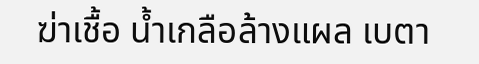ฆ่าเชื้อ น้ำเกลือล้างแผล เบตา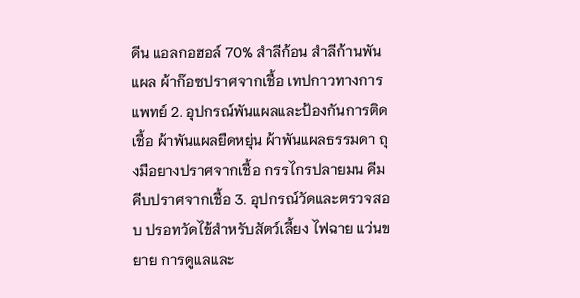ดีน แอลกอฮอล์ 70% สำลีก้อน สำลีก้านพันแผล ผ้าก๊อซปราศจากเชื้อ เทปกาวทางการแพทย์ 2. อุปกรณ์พันแผลและป้องกันการติดเชื้อ ผ้าพันแผลยืดหยุ่น ผ้าพันแผลธรรมดา ถุงมือยางปราศจากเชื้อ กรรไกรปลายมน คีมคีบปราศจากเชื้อ 3. อุปกรณ์วัดและตรวจสอบ ปรอทวัดไข้สำหรับสัตว์เลี้ยง ไฟฉาย แว่นขยาย การดูแลและ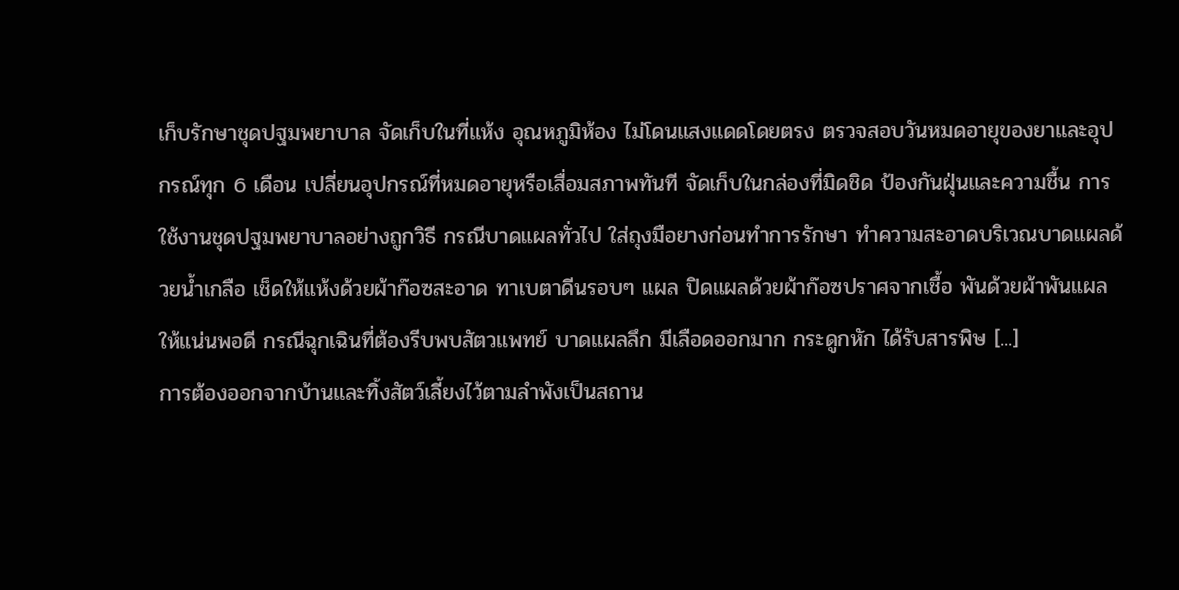เก็บรักษาชุดปฐมพยาบาล จัดเก็บในที่แห้ง อุณหภูมิห้อง ไม่โดนแสงแดดโดยตรง ตรวจสอบวันหมดอายุของยาและอุปกรณ์ทุก 6 เดือน เปลี่ยนอุปกรณ์ที่หมดอายุหรือเสื่อมสภาพทันที จัดเก็บในกล่องที่มิดชิด ป้องกันฝุ่นและความชื้น การใช้งานชุดปฐมพยาบาลอย่างถูกวิธี กรณีบาดแผลทั่วไป ใส่ถุงมือยางก่อนทำการรักษา ทำความสะอาดบริเวณบาดแผลด้วยน้ำเกลือ เช็ดให้แห้งด้วยผ้าก๊อซสะอาด ทาเบตาดีนรอบๆ แผล ปิดแผลด้วยผ้าก๊อซปราศจากเชื้อ พันด้วยผ้าพันแผลให้แน่นพอดี กรณีฉุกเฉินที่ต้องรีบพบสัตวแพทย์ บาดแผลลึก มีเลือดออกมาก กระดูกหัก ได้รับสารพิษ [...]
การต้องออกจากบ้านและทิ้งสัตว์เลี้ยงไว้ตามลำพังเป็นสถาน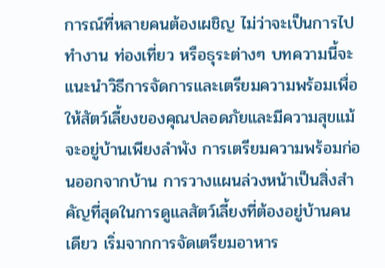การณ์ที่หลายคนต้องเผชิญ ไม่ว่าจะเป็นการไปทำงาน ท่องเที่ยว หรือธุระต่างๆ บทความนี้จะแนะนำวิธีการจัดการและเตรียมความพร้อมเพื่อให้สัตว์เลี้ยงของคุณปลอดภัยและมีความสุขแม้จะอยู่บ้านเพียงลำพัง การเตรียมความพร้อมก่อนออกจากบ้าน การวางแผนล่วงหน้าเป็นสิ่งสำคัญที่สุดในการดูแลสัตว์เลี้ยงที่ต้องอยู่บ้านคนเดียว เริ่มจากการจัดเตรียมอาหาร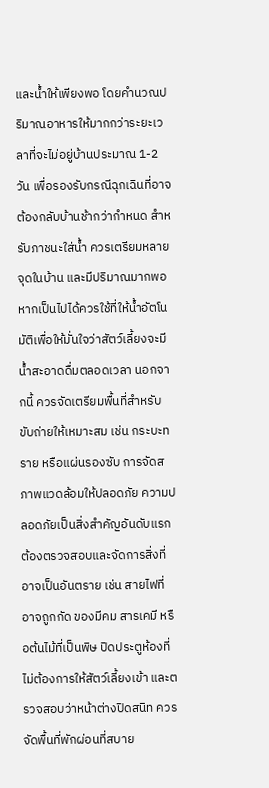และน้ำให้เพียงพอ โดยคำนวณปริมาณอาหารให้มากกว่าระยะเวลาที่จะไม่อยู่บ้านประมาณ 1-2 วัน เพื่อรองรับกรณีฉุกเฉินที่อาจต้องกลับบ้านช้ากว่ากำหนด สำหรับภาชนะใส่น้ำ ควรเตรียมหลายจุดในบ้าน และมีปริมาณมากพอ หากเป็นไปได้ควรใช้ที่ให้น้ำอัตโนมัติเพื่อให้มั่นใจว่าสัตว์เลี้ยงจะมีน้ำสะอาดดื่มตลอดเวลา นอกจากนี้ ควรจัดเตรียมพื้นที่สำหรับขับถ่ายให้เหมาะสม เช่น กระบะทราย หรือแผ่นรองซับ การจัดสภาพแวดล้อมให้ปลอดภัย ความปลอดภัยเป็นสิ่งสำคัญอันดับแรก ต้องตรวจสอบและจัดการสิ่งที่อาจเป็นอันตราย เช่น สายไฟที่อาจถูกกัด ของมีคม สารเคมี หรือต้นไม้ที่เป็นพิษ ปิดประตูห้องที่ไม่ต้องการให้สัตว์เลี้ยงเข้า และตรวจสอบว่าหน้าต่างปิดสนิท ควรจัดพื้นที่พักผ่อนที่สบาย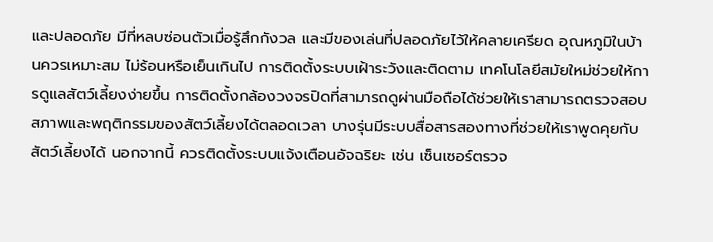และปลอดภัย มีที่หลบซ่อนตัวเมื่อรู้สึกกังวล และมีของเล่นที่ปลอดภัยไว้ให้คลายเครียด อุณหภูมิในบ้านควรเหมาะสม ไม่ร้อนหรือเย็นเกินไป การติดตั้งระบบเฝ้าระวังและติดตาม เทคโนโลยีสมัยใหม่ช่วยให้การดูแลสัตว์เลี้ยงง่ายขึ้น การติดตั้งกล้องวงจรปิดที่สามารถดูผ่านมือถือได้ช่วยให้เราสามารถตรวจสอบสภาพและพฤติกรรมของสัตว์เลี้ยงได้ตลอดเวลา บางรุ่นมีระบบสื่อสารสองทางที่ช่วยให้เราพูดคุยกับสัตว์เลี้ยงได้ นอกจากนี้ ควรติดตั้งระบบแจ้งเตือนอัจฉริยะ เช่น เซ็นเซอร์ตรวจ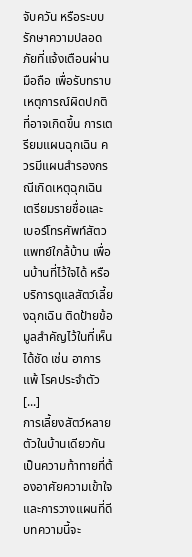จับควัน หรือระบบรักษาความปลอดภัยที่แจ้งเตือนผ่านมือถือ เพื่อรับทราบเหตุการณ์ผิดปกติที่อาจเกิดขึ้น การเตรียมแผนฉุกเฉิน ควรมีแผนสำรองกรณีเกิดเหตุฉุกเฉิน เตรียมรายชื่อและเบอร์โทรศัพท์สัตวแพทย์ใกล้บ้าน เพื่อนบ้านที่ไว้ใจได้ หรือบริการดูแลสัตว์เลี้ยงฉุกเฉิน ติดป้ายข้อมูลสำคัญไว้ในที่เห็นได้ชัด เช่น อาการแพ้ โรคประจำตัว [...]
การเลี้ยงสัตว์หลายตัวในบ้านเดียวกันเป็นความท้าทายที่ต้องอาศัยความเข้าใจและการวางแผนที่ดี บทความนี้จะ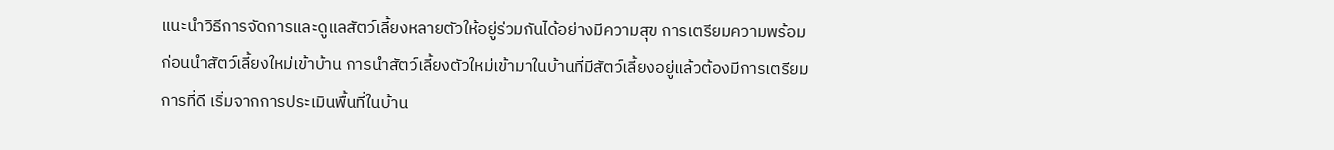แนะนำวิธีการจัดการและดูแลสัตว์เลี้ยงหลายตัวให้อยู่ร่วมกันได้อย่างมีความสุข การเตรียมความพร้อมก่อนนำสัตว์เลี้ยงใหม่เข้าบ้าน การนำสัตว์เลี้ยงตัวใหม่เข้ามาในบ้านที่มีสัตว์เลี้ยงอยู่แล้วต้องมีการเตรียมการที่ดี เริ่มจากการประเมินพื้นที่ในบ้าน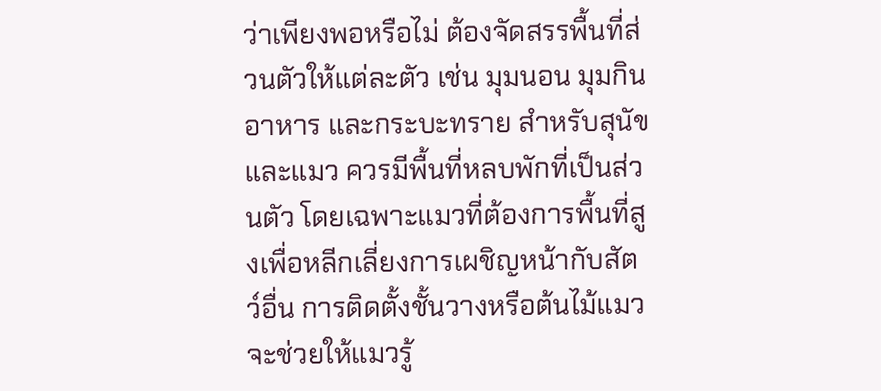ว่าเพียงพอหรือไม่ ต้องจัดสรรพื้นที่ส่วนตัวให้แต่ละตัว เช่น มุมนอน มุมกินอาหาร และกระบะทราย สำหรับสุนัขและแมว ควรมีพื้นที่หลบพักที่เป็นส่วนตัว โดยเฉพาะแมวที่ต้องการพื้นที่สูงเพื่อหลีกเลี่ยงการเผชิญหน้ากับสัตว์อื่น การติดตั้งชั้นวางหรือต้นไม้แมวจะช่วยให้แมวรู้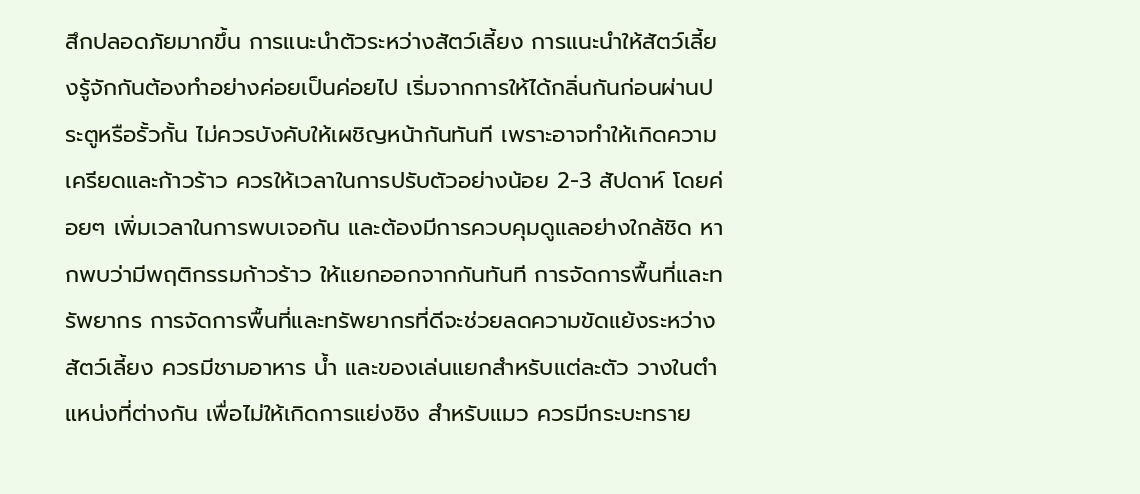สึกปลอดภัยมากขึ้น การแนะนำตัวระหว่างสัตว์เลี้ยง การแนะนำให้สัตว์เลี้ยงรู้จักกันต้องทำอย่างค่อยเป็นค่อยไป เริ่มจากการให้ได้กลิ่นกันก่อนผ่านประตูหรือรั้วกั้น ไม่ควรบังคับให้เผชิญหน้ากันทันที เพราะอาจทำให้เกิดความเครียดและก้าวร้าว ควรให้เวลาในการปรับตัวอย่างน้อย 2-3 สัปดาห์ โดยค่อยๆ เพิ่มเวลาในการพบเจอกัน และต้องมีการควบคุมดูแลอย่างใกล้ชิด หากพบว่ามีพฤติกรรมก้าวร้าว ให้แยกออกจากกันทันที การจัดการพื้นที่และทรัพยากร การจัดการพื้นที่และทรัพยากรที่ดีจะช่วยลดความขัดแย้งระหว่างสัตว์เลี้ยง ควรมีชามอาหาร น้ำ และของเล่นแยกสำหรับแต่ละตัว วางในตำแหน่งที่ต่างกัน เพื่อไม่ให้เกิดการแย่งชิง สำหรับแมว ควรมีกระบะทราย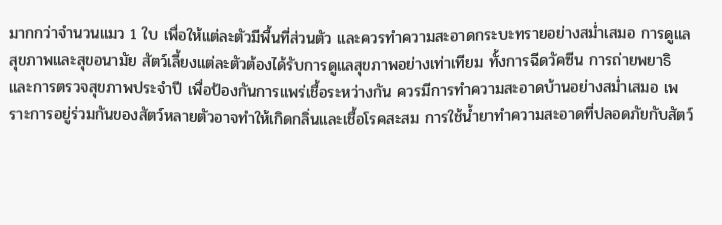มากกว่าจำนวนแมว 1 ใบ เพื่อให้แต่ละตัวมีพื้นที่ส่วนตัว และควรทำความสะอาดกระบะทรายอย่างสม่ำเสมอ การดูแลสุขภาพและสุขอนามัย สัตว์เลี้ยงแต่ละตัวต้องได้รับการดูแลสุขภาพอย่างเท่าเทียม ทั้งการฉีดวัคซีน การถ่ายพยาธิ และการตรวจสุขภาพประจำปี เพื่อป้องกันการแพร่เชื้อระหว่างกัน ควรมีการทำความสะอาดบ้านอย่างสม่ำเสมอ เพราะการอยู่ร่วมกันของสัตว์หลายตัวอาจทำให้เกิดกลิ่นและเชื้อโรคสะสม การใช้น้ำยาทำความสะอาดที่ปลอดภัยกับสัตว์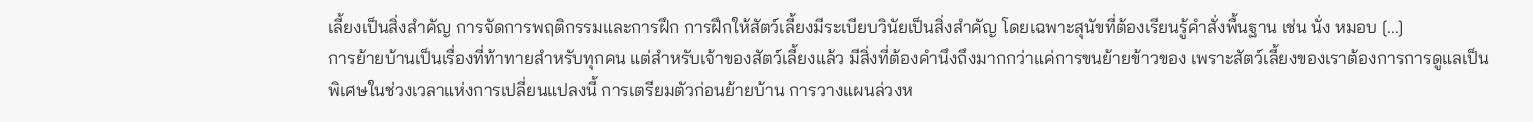เลี้ยงเป็นสิ่งสำคัญ การจัดการพฤติกรรมและการฝึก การฝึกให้สัตว์เลี้ยงมีระเบียบวินัยเป็นสิ่งสำคัญ โดยเฉพาะสุนัขที่ต้องเรียนรู้คำสั่งพื้นฐาน เช่น นั่ง หมอบ [...]
การย้ายบ้านเป็นเรื่องที่ท้าทายสำหรับทุกคน แต่สำหรับเจ้าของสัตว์เลี้ยงแล้ว มีสิ่งที่ต้องคำนึงถึงมากกว่าแค่การขนย้ายข้าวของ เพราะสัตว์เลี้ยงของเราต้องการการดูแลเป็นพิเศษในช่วงเวลาแห่งการเปลี่ยนแปลงนี้ การเตรียมตัวก่อนย้ายบ้าน การวางแผนล่วงห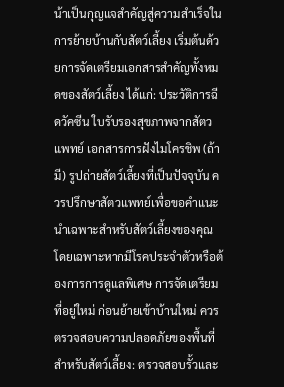น้าเป็นกุญแจสำคัญสู่ความสำเร็จในการย้ายบ้านกับสัตว์เลี้ยง เริ่มต้นด้วยการจัดเตรียมเอกสารสำคัญทั้งหมดของสัตว์เลี้ยง ได้แก่: ประวัติการฉีดวัคซีน ใบรับรองสุขภาพจากสัตวแพทย์ เอกสารการฝังไมโครชิพ (ถ้ามี) รูปถ่ายสัตว์เลี้ยงที่เป็นปัจจุบัน ควรปรึกษาสัตวแพทย์เพื่อขอคำแนะนำเฉพาะสำหรับสัตว์เลี้ยงของคุณ โดยเฉพาะหากมีโรคประจำตัวหรือต้องการการดูแลพิเศษ การจัดเตรียมที่อยู่ใหม่ ก่อนย้ายเข้าบ้านใหม่ ควรตรวจสอบความปลอดภัยของพื้นที่สำหรับสัตว์เลี้ยง: ตรวจสอบรั้วและ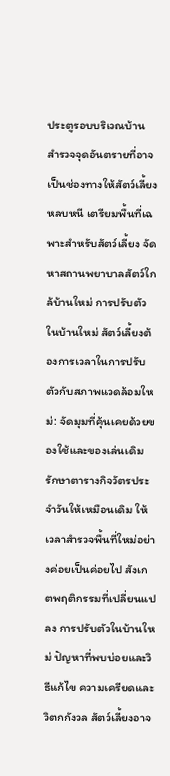ประตูรอบบริเวณบ้าน สำรวจจุดอันตรายที่อาจเป็นช่องทางให้สัตว์เลี้ยงหลบหนี เตรียมพื้นที่เฉพาะสำหรับสัตว์เลี้ยง จัดหาสถานพยาบาลสัตว์ใกล้บ้านใหม่ การปรับตัวในบ้านใหม่ สัตว์เลี้ยงต้องการเวลาในการปรับตัวกับสภาพแวดล้อมใหม่: จัดมุมที่คุ้นเคยด้วยของใช้และของเล่นเดิม รักษาตารางกิจวัตรประจำวันให้เหมือนเดิม ให้เวลาสำรวจพื้นที่ใหม่อย่างค่อยเป็นค่อยไป สังเกตพฤติกรรมที่เปลี่ยนแปลง การปรับตัวในบ้านใหม่ ปัญหาที่พบบ่อยและวิธีแก้ไข ความเครียดและวิตกกังวล สัตว์เลี้ยงอาจ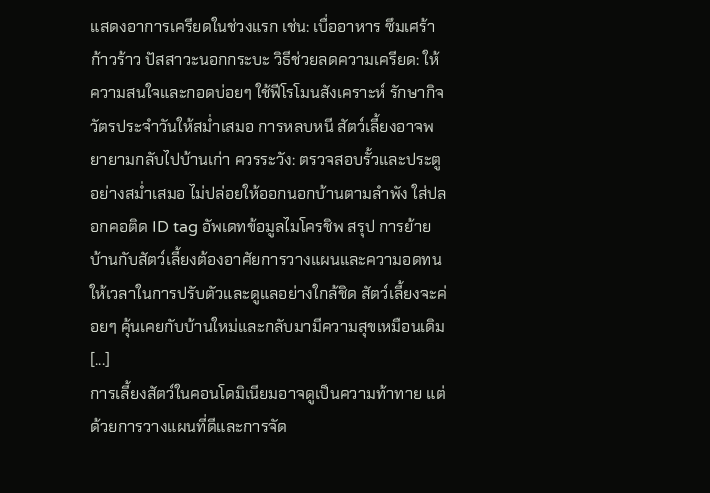แสดงอาการเครียดในช่วงแรก เช่น: เบื่ออาหาร ซึมเศร้า ก้าวร้าว ปัสสาวะนอกกระบะ วิธีช่วยลดความเครียด: ให้ความสนใจและกอดบ่อยๆ ใช้ฟีโรโมนสังเคราะห์ รักษากิจวัตรประจำวันให้สม่ำเสมอ การหลบหนี สัตว์เลี้ยงอาจพยายามกลับไปบ้านเก่า ควรระวัง: ตรวจสอบรั้วและประตูอย่างสม่ำเสมอ ไม่ปล่อยให้ออกนอกบ้านตามลำพัง ใส่ปลอกคอติด ID tag อัพเดทข้อมูลไมโครชิพ สรุป การย้ายบ้านกับสัตว์เลี้ยงต้องอาศัยการวางแผนและความอดทน ให้เวลาในการปรับตัวและดูแลอย่างใกล้ชิด สัตว์เลี้ยงจะค่อยๆ คุ้นเคยกับบ้านใหม่และกลับมามีความสุขเหมือนเดิม [...]
การเลี้ยงสัตว์ในคอนโดมิเนียมอาจดูเป็นความท้าทาย แต่ด้วยการวางแผนที่ดีและการจัด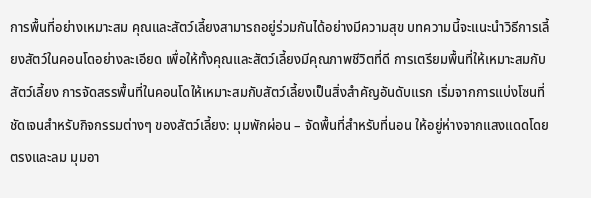การพื้นที่อย่างเหมาะสม คุณและสัตว์เลี้ยงสามารถอยู่ร่วมกันได้อย่างมีความสุข บทความนี้จะแนะนำวิธีการเลี้ยงสัตว์ในคอนโดอย่างละเอียด เพื่อให้ทั้งคุณและสัตว์เลี้ยงมีคุณภาพชีวิตที่ดี การเตรียมพื้นที่ให้เหมาะสมกับสัตว์เลี้ยง การจัดสรรพื้นที่ในคอนโดให้เหมาะสมกับสัตว์เลี้ยงเป็นสิ่งสำคัญอันดับแรก เริ่มจากการแบ่งโซนที่ชัดเจนสำหรับกิจกรรมต่างๆ ของสัตว์เลี้ยง: มุมพักผ่อน – จัดพื้นที่สำหรับที่นอน ให้อยู่ห่างจากแสงแดดโดยตรงและลม มุมอา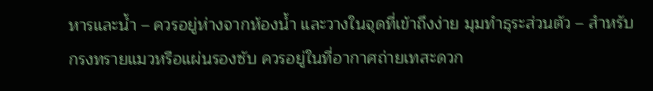หารและน้ำ – ควรอยู่ห่างจากห้องน้ำ และวางในจุดที่เข้าถึงง่าย มุมทำธุระส่วนตัว – สำหรับกรงทรายแมวหรือแผ่นรองซับ ควรอยู่ในที่อากาศถ่ายเทสะดวก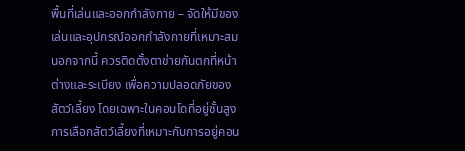พื้นที่เล่นและออกกำลังกาย – จัดให้มีของเล่นและอุปกรณ์ออกกำลังกายที่เหมาะสม นอกจากนี้ ควรติดตั้งตาข่ายกันตกที่หน้าต่างและระเบียง เพื่อความปลอดภัยของสัตว์เลี้ยง โดยเฉพาะในคอนโดที่อยู่ชั้นสูง การเลือกสัตว์เลี้ยงที่เหมาะกับการอยู่คอน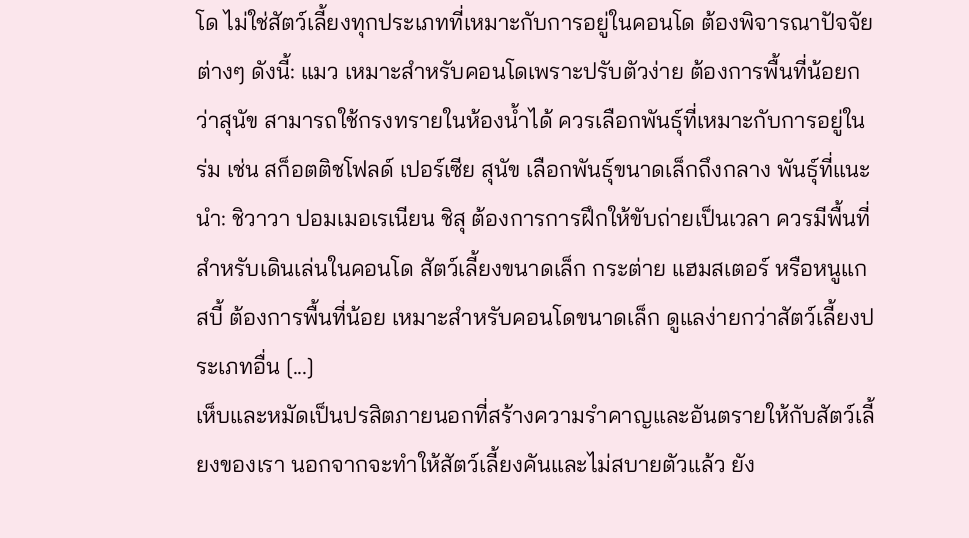โด ไม่ใช่สัตว์เลี้ยงทุกประเภทที่เหมาะกับการอยู่ในคอนโด ต้องพิจารณาปัจจัยต่างๆ ดังนี้: แมว เหมาะสำหรับคอนโดเพราะปรับตัวง่าย ต้องการพื้นที่น้อยกว่าสุนัข สามารถใช้กรงทรายในห้องน้ำได้ ควรเลือกพันธุ์ที่เหมาะกับการอยู่ในร่ม เช่น สก็อตติชโฟลด์ เปอร์เซีย สุนัข เลือกพันธุ์ขนาดเล็กถึงกลาง พันธุ์ที่แนะนำ: ชิวาวา ปอมเมอเรเนียน ชิสุ ต้องการการฝึกให้ขับถ่ายเป็นเวลา ควรมีพื้นที่สำหรับเดินเล่นในคอนโด สัตว์เลี้ยงขนาดเล็ก กระต่าย แฮมสเตอร์ หรือหนูแกสบี้ ต้องการพื้นที่น้อย เหมาะสำหรับคอนโดขนาดเล็ก ดูแลง่ายกว่าสัตว์เลี้ยงประเภทอื่น [...]
เห็บและหมัดเป็นปรสิตภายนอกที่สร้างความรำคาญและอันตรายให้กับสัตว์เลี้ยงของเรา นอกจากจะทำให้สัตว์เลี้ยงคันและไม่สบายตัวแล้ว ยัง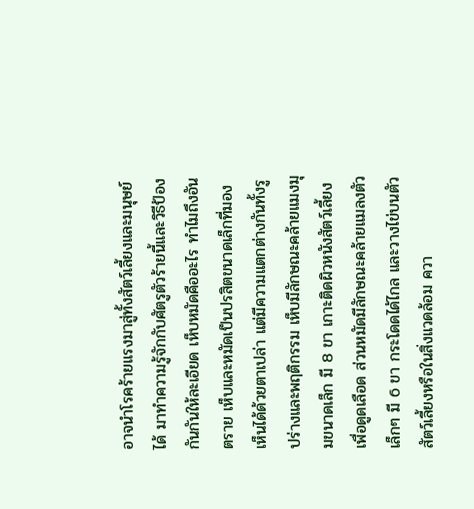อาจนำโรคร้ายแรงมาสู่ทั้งสัตว์เลี้ยงและมนุษย์ได้ มาทำความรู้จักกับศัตรูตัวร้ายนี้และวิธีป้องกันกันให้ละเอียด เห็บหมัดคืออะไร ทำไมถึงอันตราย เห็บและหมัดเป็นปรสิตขนาดเล็กที่มองเห็นได้ด้วยตาเปล่า แต่มีความแตกต่างกันทั้งรูปร่างและพฤติกรรม เห็บมีลักษณะคล้ายแมงมุมขนาดเล็ก มี 8 ขา เกาะติดผิวหนังสัตว์เลี้ยงเพื่อดูดเลือด ส่วนหมัดมีลักษณะคล้ายแมลงตัวเล็กๆ มี 6 ขา กระโดดได้ไกล และวางไข่บนตัวสัตว์เลี้ยงหรือในสิ่งแวดล้อม ควา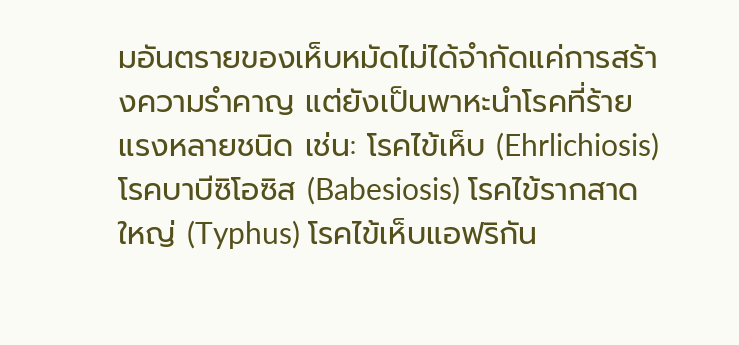มอันตรายของเห็บหมัดไม่ได้จำกัดแค่การสร้างความรำคาญ แต่ยังเป็นพาหะนำโรคที่ร้ายแรงหลายชนิด เช่น: โรคไข้เห็บ (Ehrlichiosis) โรคบาบีซิโอซิส (Babesiosis) โรคไข้รากสาดใหญ่ (Typhus) โรคไข้เห็บแอฟริกัน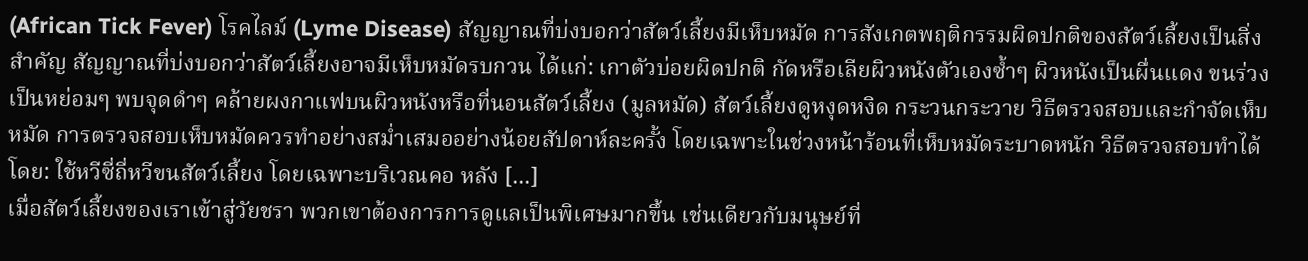(African Tick Fever) โรคไลม์ (Lyme Disease) สัญญาณที่บ่งบอกว่าสัตว์เลี้ยงมีเห็บหมัด การสังเกตพฤติกรรมผิดปกติของสัตว์เลี้ยงเป็นสิ่งสำคัญ สัญญาณที่บ่งบอกว่าสัตว์เลี้ยงอาจมีเห็บหมัดรบกวน ได้แก่: เกาตัวบ่อยผิดปกติ กัดหรือเลียผิวหนังตัวเองซ้ำๆ ผิวหนังเป็นผื่นแดง ขนร่วงเป็นหย่อมๆ พบจุดดำๆ คล้ายผงกาแฟบนผิวหนังหรือที่นอนสัตว์เลี้ยง (มูลหมัด) สัตว์เลี้ยงดูหงุดหงิด กระวนกระวาย วิธีตรวจสอบและกำจัดเห็บหมัด การตรวจสอบเห็บหมัดควรทำอย่างสม่ำเสมออย่างน้อยสัปดาห์ละครั้ง โดยเฉพาะในช่วงหน้าร้อนที่เห็บหมัดระบาดหนัก วิธีตรวจสอบทำได้โดย: ใช้หวีซี่ถี่หวีขนสัตว์เลี้ยง โดยเฉพาะบริเวณคอ หลัง [...]
เมื่อสัตว์เลี้ยงของเราเข้าสู่วัยชรา พวกเขาต้องการการดูแลเป็นพิเศษมากขึ้น เช่นเดียวกับมนุษย์ที่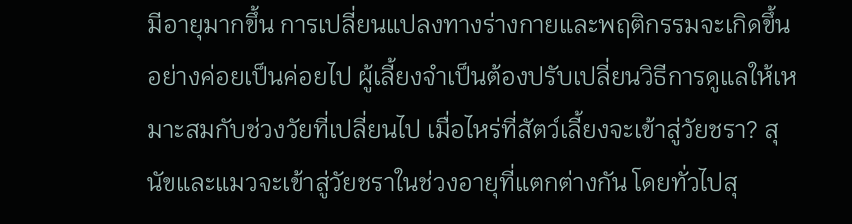มีอายุมากขึ้น การเปลี่ยนแปลงทางร่างกายและพฤติกรรมจะเกิดขึ้นอย่างค่อยเป็นค่อยไป ผู้เลี้ยงจำเป็นต้องปรับเปลี่ยนวิธีการดูแลให้เหมาะสมกับช่วงวัยที่เปลี่ยนไป เมื่อไหร่ที่สัตว์เลี้ยงจะเข้าสู่วัยชรา? สุนัขและแมวจะเข้าสู่วัยชราในช่วงอายุที่แตกต่างกัน โดยทั่วไปสุ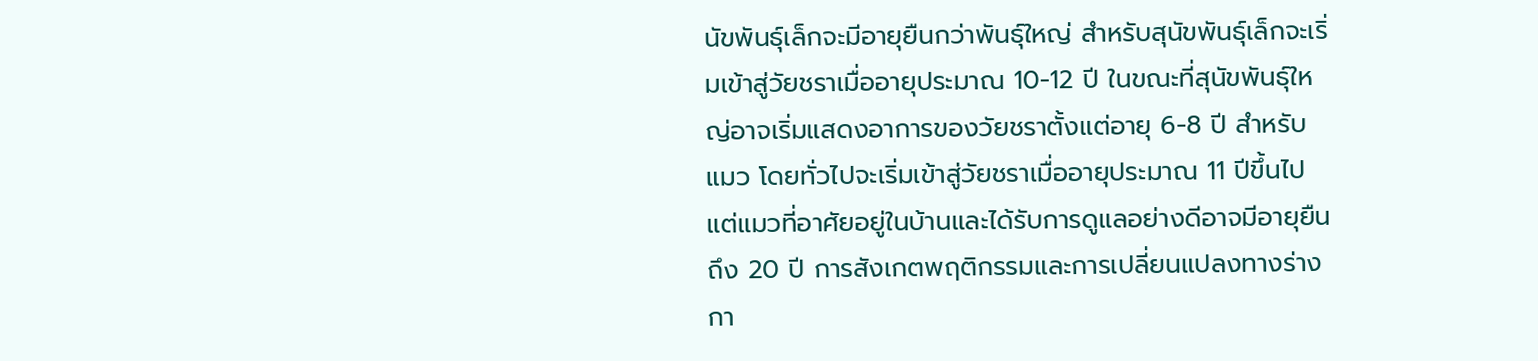นัขพันธุ์เล็กจะมีอายุยืนกว่าพันธุ์ใหญ่ สำหรับสุนัขพันธุ์เล็กจะเริ่มเข้าสู่วัยชราเมื่ออายุประมาณ 10-12 ปี ในขณะที่สุนัขพันธุ์ใหญ่อาจเริ่มแสดงอาการของวัยชราตั้งแต่อายุ 6-8 ปี สำหรับแมว โดยทั่วไปจะเริ่มเข้าสู่วัยชราเมื่ออายุประมาณ 11 ปีขึ้นไป แต่แมวที่อาศัยอยู่ในบ้านและได้รับการดูแลอย่างดีอาจมีอายุยืนถึง 20 ปี การสังเกตพฤติกรรมและการเปลี่ยนแปลงทางร่างกา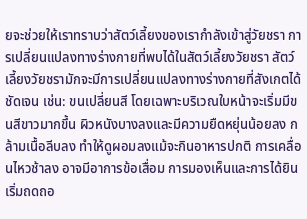ยจะช่วยให้เราทราบว่าสัตว์เลี้ยงของเรากำลังเข้าสู่วัยชรา การเปลี่ยนแปลงทางร่างกายที่พบได้ในสัตว์เลี้ยงวัยชรา สัตว์เลี้ยงวัยชรามักจะมีการเปลี่ยนแปลงทางร่างกายที่สังเกตได้ชัดเจน เช่น: ขนเปลี่ยนสี โดยเฉพาะบริเวณใบหน้าจะเริ่มมีขนสีขาวมากขึ้น ผิวหนังบางลงและมีความยืดหยุ่นน้อยลง กล้ามเนื้อลีบลง ทำให้ดูผอมลงแม้จะกินอาหารปกติ การเคลื่อนไหวช้าลง อาจมีอาการข้อเสื่อม การมองเห็นและการได้ยินเริ่มถดถอ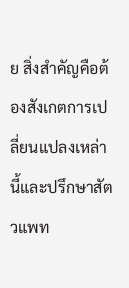ย สิ่งสำคัญคือต้องสังเกตการเปลี่ยนแปลงเหล่านี้และปรึกษาสัตวแพท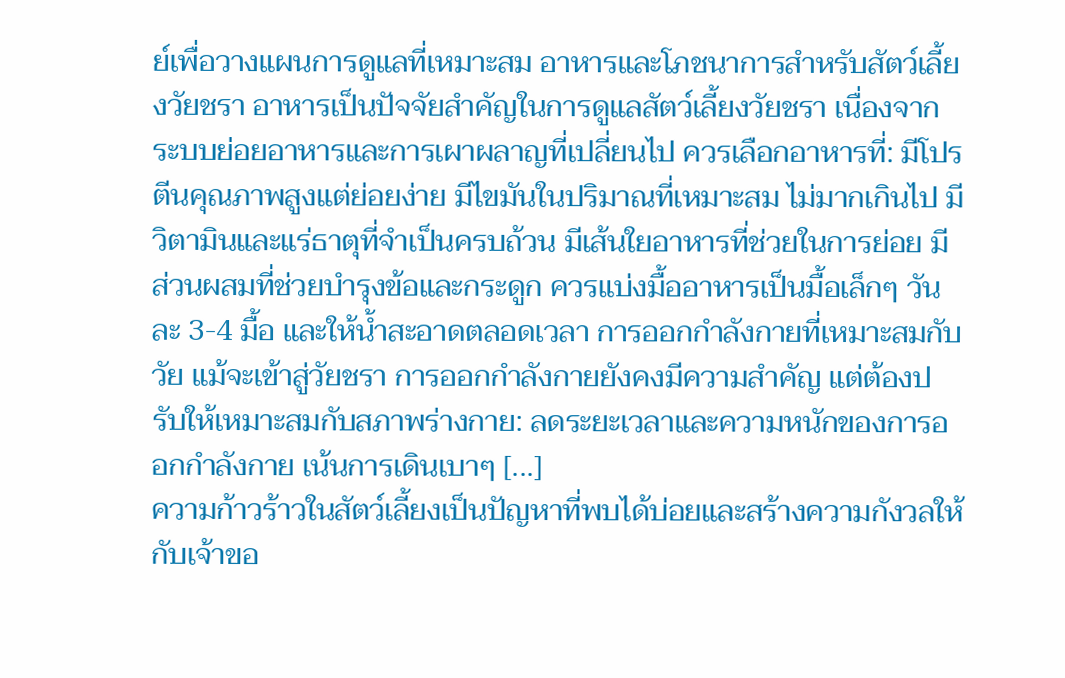ย์เพื่อวางแผนการดูแลที่เหมาะสม อาหารและโภชนาการสำหรับสัตว์เลี้ยงวัยชรา อาหารเป็นปัจจัยสำคัญในการดูแลสัตว์เลี้ยงวัยชรา เนื่องจากระบบย่อยอาหารและการเผาผลาญที่เปลี่ยนไป ควรเลือกอาหารที่: มีโปรตีนคุณภาพสูงแต่ย่อยง่าย มีไขมันในปริมาณที่เหมาะสม ไม่มากเกินไป มีวิตามินและแร่ธาตุที่จำเป็นครบถ้วน มีเส้นใยอาหารที่ช่วยในการย่อย มีส่วนผสมที่ช่วยบำรุงข้อและกระดูก ควรแบ่งมื้ออาหารเป็นมื้อเล็กๆ วันละ 3-4 มื้อ และให้น้ำสะอาดตลอดเวลา การออกกำลังกายที่เหมาะสมกับวัย แม้จะเข้าสู่วัยชรา การออกกำลังกายยังคงมีความสำคัญ แต่ต้องปรับให้เหมาะสมกับสภาพร่างกาย: ลดระยะเวลาและความหนักของการออกกำลังกาย เน้นการเดินเบาๆ [...]
ความก้าวร้าวในสัตว์เลี้ยงเป็นปัญหาที่พบได้บ่อยและสร้างความกังวลให้กับเจ้าขอ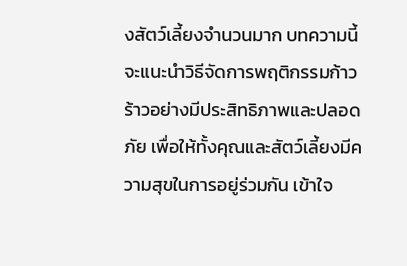งสัตว์เลี้ยงจำนวนมาก บทความนี้จะแนะนำวิธีจัดการพฤติกรรมก้าวร้าวอย่างมีประสิทธิภาพและปลอดภัย เพื่อให้ทั้งคุณและสัตว์เลี้ยงมีความสุขในการอยู่ร่วมกัน เข้าใจ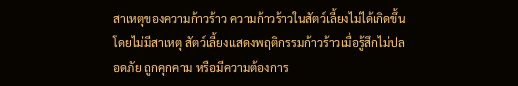สาเหตุของความก้าวร้าว ความก้าวร้าวในสัตว์เลี้ยงไม่ได้เกิดขึ้นโดยไม่มีสาเหตุ สัตว์เลี้ยงแสดงพฤติกรรมก้าวร้าวเมื่อรู้สึกไม่ปลอดภัย ถูกคุกคาม หรือมีความต้องการ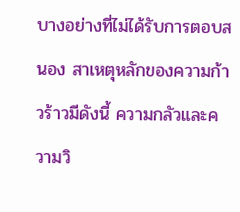บางอย่างที่ไม่ได้รับการตอบสนอง สาเหตุหลักของความก้าวร้าวมีดังนี้ ความกลัวและความวิ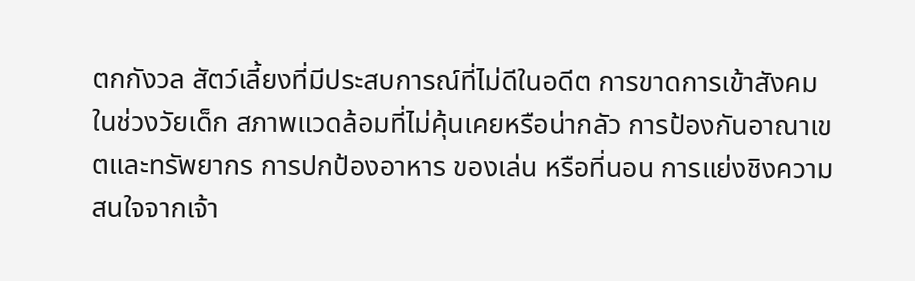ตกกังวล สัตว์เลี้ยงที่มีประสบการณ์ที่ไม่ดีในอดีต การขาดการเข้าสังคมในช่วงวัยเด็ก สภาพแวดล้อมที่ไม่คุ้นเคยหรือน่ากลัว การป้องกันอาณาเขตและทรัพยากร การปกป้องอาหาร ของเล่น หรือที่นอน การแย่งชิงความสนใจจากเจ้า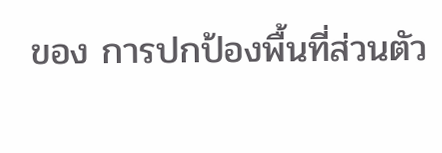ของ การปกป้องพื้นที่ส่วนตัว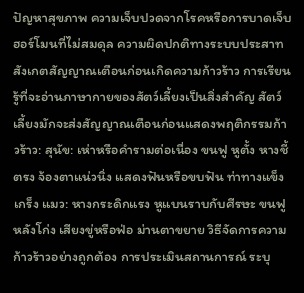ปัญหาสุขภาพ ความเจ็บปวดจากโรคหรือการบาดเจ็บ ฮอร์โมนที่ไม่สมดุล ความผิดปกติทางระบบประสาท สังเกตสัญญาณเตือนก่อนเกิดความก้าวร้าว การเรียนรู้ที่จะอ่านภาษากายของสัตว์เลี้ยงเป็นสิ่งสำคัญ สัตว์เลี้ยงมักจะส่งสัญญาณเตือนก่อนแสดงพฤติกรรมก้าวร้าว: สุนัข: เห่าหรือคำรามต่อเนื่อง ขนฟู หูตั้ง หางชี้ตรง จ้องตาแน่วนิ่ง แสดงฟันหรือขบฟัน ท่าทางแข็งเกร็ง แมว: หางกระดิกแรง หูแบนราบกับศีรษะ ขนฟู หลังโก่ง เสียงขู่หรือฟ่อ ม่านตาขยาย วิธีจัดการความก้าวร้าวอย่างถูกต้อง การประเมินสถานการณ์ ระบุ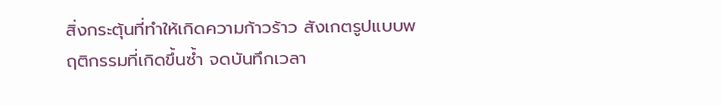สิ่งกระตุ้นที่ทำให้เกิดความก้าวร้าว สังเกตรูปแบบพฤติกรรมที่เกิดขึ้นซ้ำ จดบันทึกเวลา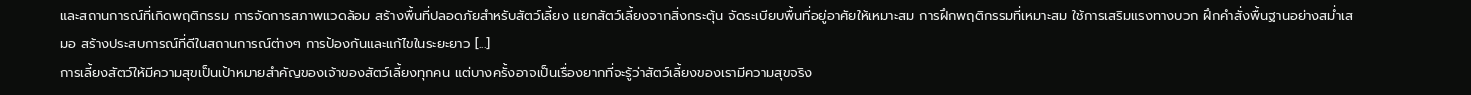และสถานการณ์ที่เกิดพฤติกรรม การจัดการสภาพแวดล้อม สร้างพื้นที่ปลอดภัยสำหรับสัตว์เลี้ยง แยกสัตว์เลี้ยงจากสิ่งกระตุ้น จัดระเบียบพื้นที่อยู่อาศัยให้เหมาะสม การฝึกพฤติกรรมที่เหมาะสม ใช้การเสริมแรงทางบวก ฝึกคำสั่งพื้นฐานอย่างสม่ำเสมอ สร้างประสบการณ์ที่ดีในสถานการณ์ต่างๆ การป้องกันและแก้ไขในระยะยาว [...]
การเลี้ยงสัตว์ให้มีความสุขเป็นเป้าหมายสำคัญของเจ้าของสัตว์เลี้ยงทุกคน แต่บางครั้งอาจเป็นเรื่องยากที่จะรู้ว่าสัตว์เลี้ยงของเรามีความสุขจริง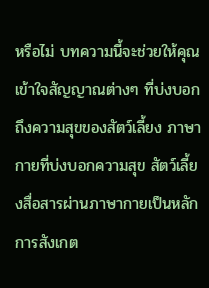หรือไม่ บทความนี้จะช่วยให้คุณเข้าใจสัญญาณต่างๆ ที่บ่งบอกถึงความสุขของสัตว์เลี้ยง ภาษากายที่บ่งบอกความสุข สัตว์เลี้ยงสื่อสารผ่านภาษากายเป็นหลัก การสังเกต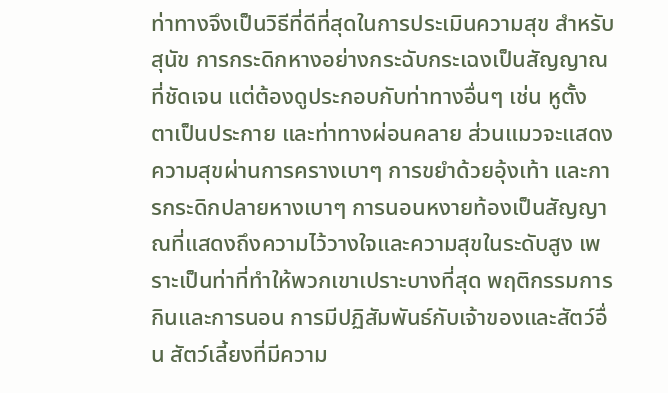ท่าทางจึงเป็นวิธีที่ดีที่สุดในการประเมินความสุข สำหรับสุนัข การกระดิกหางอย่างกระฉับกระเฉงเป็นสัญญาณที่ชัดเจน แต่ต้องดูประกอบกับท่าทางอื่นๆ เช่น หูตั้ง ตาเป็นประกาย และท่าทางผ่อนคลาย ส่วนแมวจะแสดงความสุขผ่านการครางเบาๆ การขยำด้วยอุ้งเท้า และการกระดิกปลายหางเบาๆ การนอนหงายท้องเป็นสัญญาณที่แสดงถึงความไว้วางใจและความสุขในระดับสูง เพราะเป็นท่าที่ทำให้พวกเขาเปราะบางที่สุด พฤติกรรมการกินและการนอน การมีปฏิสัมพันธ์กับเจ้าของและสัตว์อื่น สัตว์เลี้ยงที่มีความ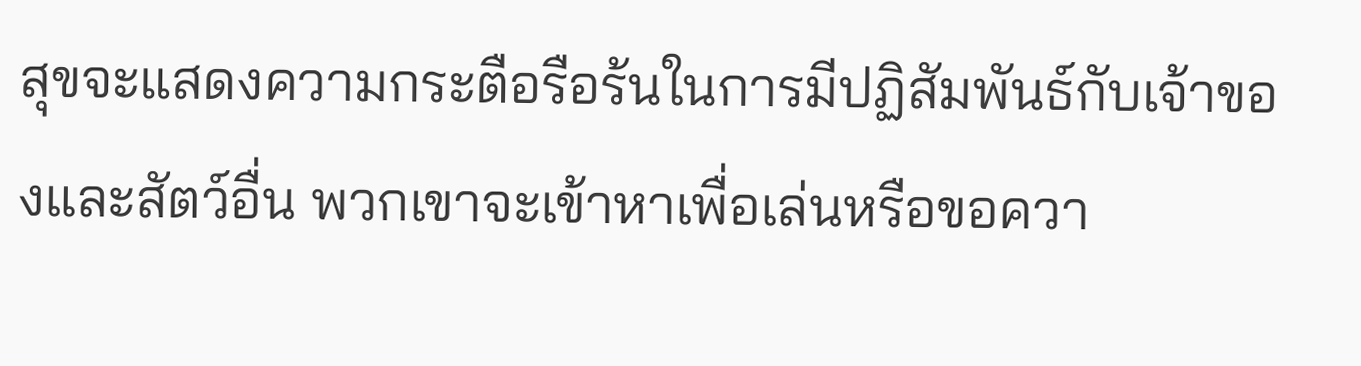สุขจะแสดงความกระตือรือร้นในการมีปฏิสัมพันธ์กับเจ้าของและสัตว์อื่น พวกเขาจะเข้าหาเพื่อเล่นหรือขอควา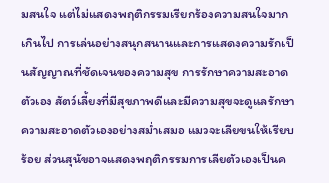มสนใจ แต่ไม่แสดงพฤติกรรมเรียกร้องความสนใจมากเกินไป การเล่นอย่างสนุกสนานและการแสดงความรักเป็นสัญญาณที่ชัดเจนของความสุข การรักษาความสะอาดตัวเอง สัตว์เลี้ยงที่มีสุขภาพดีและมีความสุขจะดูแลรักษาความสะอาดตัวเองอย่างสม่ำเสมอ แมวจะเลียขนให้เรียบร้อย ส่วนสุนัขอาจแสดงพฤติกรรมการเลียตัวเองเป็นค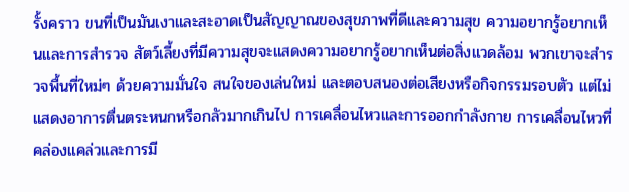รั้งคราว ขนที่เป็นมันเงาและสะอาดเป็นสัญญาณของสุขภาพที่ดีและความสุข ความอยากรู้อยากเห็นและการสำรวจ สัตว์เลี้ยงที่มีความสุขจะแสดงความอยากรู้อยากเห็นต่อสิ่งแวดล้อม พวกเขาจะสำรวจพื้นที่ใหม่ๆ ด้วยความมั่นใจ สนใจของเล่นใหม่ และตอบสนองต่อเสียงหรือกิจกรรมรอบตัว แต่ไม่แสดงอาการตื่นตระหนกหรือกลัวมากเกินไป การเคลื่อนไหวและการออกกำลังกาย การเคลื่อนไหวที่คล่องแคล่วและการมี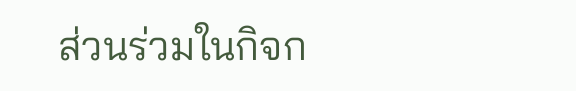ส่วนร่วมในกิจก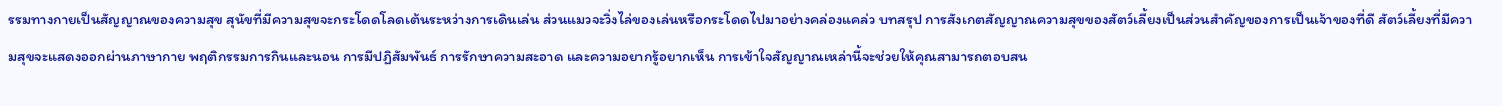รรมทางกายเป็นสัญญาณของความสุข สุนัขที่มีความสุขจะกระโดดโลดเต้นระหว่างการเดินเล่น ส่วนแมวจะวิ่งไล่ของเล่นหรือกระโดดไปมาอย่างคล่องแคล่ว บทสรุป การสังเกตสัญญาณความสุขของสัตว์เลี้ยงเป็นส่วนสำคัญของการเป็นเจ้าของที่ดี สัตว์เลี้ยงที่มีความสุขจะแสดงออกผ่านภาษากาย พฤติกรรมการกินและนอน การมีปฏิสัมพันธ์ การรักษาความสะอาด และความอยากรู้อยากเห็น การเข้าใจสัญญาณเหล่านี้จะช่วยให้คุณสามารถตอบสน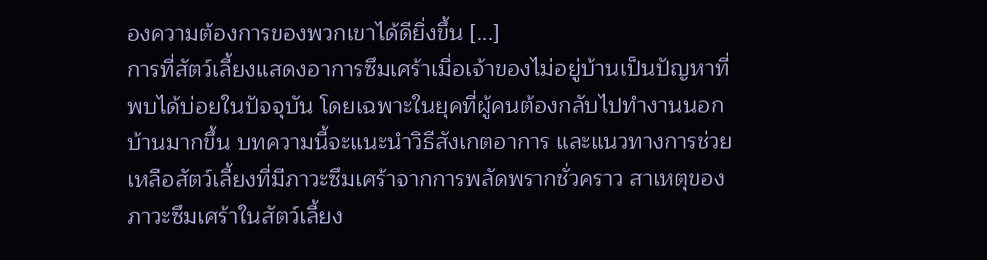องความต้องการของพวกเขาได้ดียิ่งขึ้น [...]
การที่สัตว์เลี้ยงแสดงอาการซึมเศร้าเมื่อเจ้าของไม่อยู่บ้านเป็นปัญหาที่พบได้บ่อยในปัจจุบัน โดยเฉพาะในยุคที่ผู้คนต้องกลับไปทำงานนอกบ้านมากขึ้น บทความนี้จะแนะนำวิธีสังเกตอาการ และแนวทางการช่วยเหลือสัตว์เลี้ยงที่มีภาวะซึมเศร้าจากการพลัดพรากชั่วคราว สาเหตุของภาวะซึมเศร้าในสัตว์เลี้ยง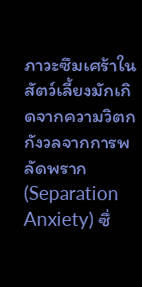ภาวะซึมเศร้าในสัตว์เลี้ยงมักเกิดจากความวิตกกังวลจากการพลัดพราก (Separation Anxiety) ซึ่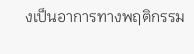งเป็นอาการทางพฤติกรรม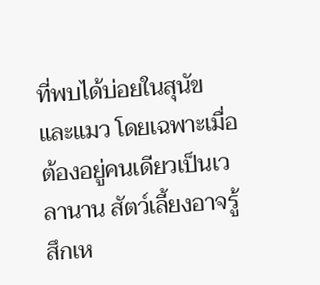ที่พบได้บ่อยในสุนัขและแมว โดยเฉพาะเมื่อต้องอยู่คนเดียวเป็นเวลานาน สัตว์เลี้ยงอาจรู้สึกเห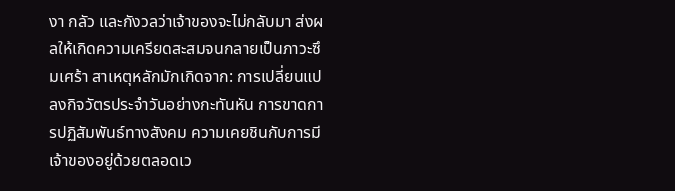งา กลัว และกังวลว่าเจ้าของจะไม่กลับมา ส่งผลให้เกิดความเครียดสะสมจนกลายเป็นภาวะซึมเศร้า สาเหตุหลักมักเกิดจาก: การเปลี่ยนแปลงกิจวัตรประจำวันอย่างกะทันหัน การขาดการปฏิสัมพันธ์ทางสังคม ความเคยชินกับการมีเจ้าของอยู่ด้วยตลอดเว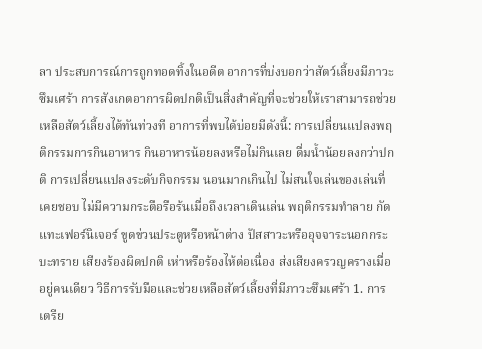ลา ประสบการณ์การถูกทอดทิ้งในอดีต อาการที่บ่งบอกว่าสัตว์เลี้ยงมีภาวะซึมเศร้า การสังเกตอาการผิดปกติเป็นสิ่งสำคัญที่จะช่วยให้เราสามารถช่วยเหลือสัตว์เลี้ยงได้ทันท่วงที อาการที่พบได้บ่อยมีดังนี้: การเปลี่ยนแปลงพฤติกรรมการกินอาหาร กินอาหารน้อยลงหรือไม่กินเลย ดื่มน้ำน้อยลงกว่าปกติ การเปลี่ยนแปลงระดับกิจกรรม นอนมากเกินไป ไม่สนใจเล่นของเล่นที่เคยชอบ ไม่มีความกระตือรือร้นเมื่อถึงเวลาเดินเล่น พฤติกรรมทำลาย กัดแทะเฟอร์นิเจอร์ ขูดข่วนประตูหรือหน้าต่าง ปัสสาวะหรืออุจจาระนอกกระบะทราย เสียงร้องผิดปกติ เห่าหรือร้องไห้ต่อเนื่อง ส่งเสียงครวญครางเมื่ออยู่คนเดียว วิธีการรับมือและช่วยเหลือสัตว์เลี้ยงที่มีภาวะซึมเศร้า 1. การเตรีย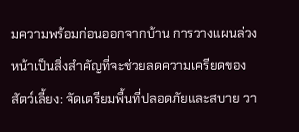มความพร้อมก่อนออกจากบ้าน การวางแผนล่วงหน้าเป็นสิ่งสำคัญที่จะช่วยลดความเครียดของสัตว์เลี้ยง: จัดเตรียมพื้นที่ปลอดภัยและสบาย วา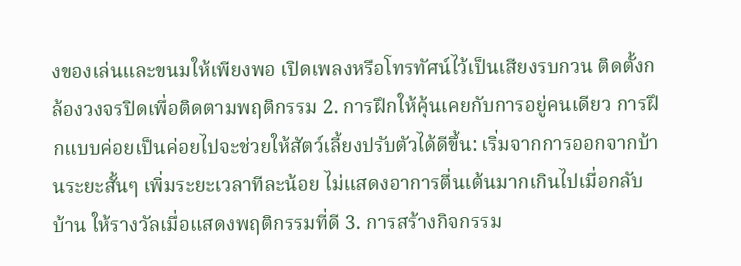งของเล่นและขนมให้เพียงพอ เปิดเพลงหรือโทรทัศน์ไว้เป็นเสียงรบกวน ติดตั้งกล้องวงจรปิดเพื่อติดตามพฤติกรรม 2. การฝึกให้คุ้นเคยกับการอยู่คนเดียว การฝึกแบบค่อยเป็นค่อยไปจะช่วยให้สัตว์เลี้ยงปรับตัวได้ดีขึ้น: เริ่มจากการออกจากบ้านระยะสั้นๆ เพิ่มระยะเวลาทีละน้อย ไม่แสดงอาการตื่นเต้นมากเกินไปเมื่อกลับบ้าน ให้รางวัลเมื่อแสดงพฤติกรรมที่ดี 3. การสร้างกิจกรรม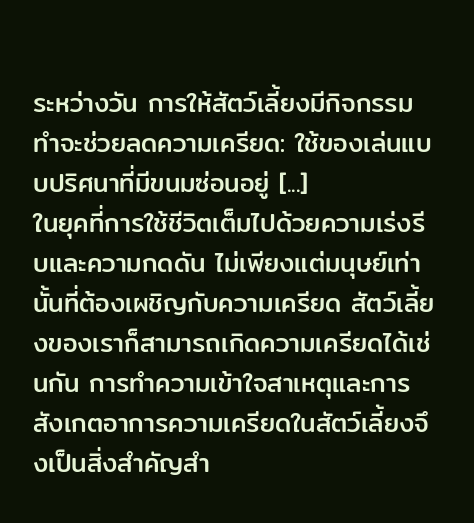ระหว่างวัน การให้สัตว์เลี้ยงมีกิจกรรมทำจะช่วยลดความเครียด: ใช้ของเล่นแบบปริศนาที่มีขนมซ่อนอยู่ [...]
ในยุคที่การใช้ชีวิตเต็มไปด้วยความเร่งรีบและความกดดัน ไม่เพียงแต่มนุษย์เท่านั้นที่ต้องเผชิญกับความเครียด สัตว์เลี้ยงของเราก็สามารถเกิดความเครียดได้เช่นกัน การทำความเข้าใจสาเหตุและการสังเกตอาการความเครียดในสัตว์เลี้ยงจึงเป็นสิ่งสำคัญสำ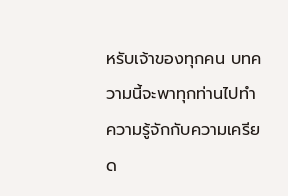หรับเจ้าของทุกคน บทความนี้จะพาทุกท่านไปทำความรู้จักกับความเครียด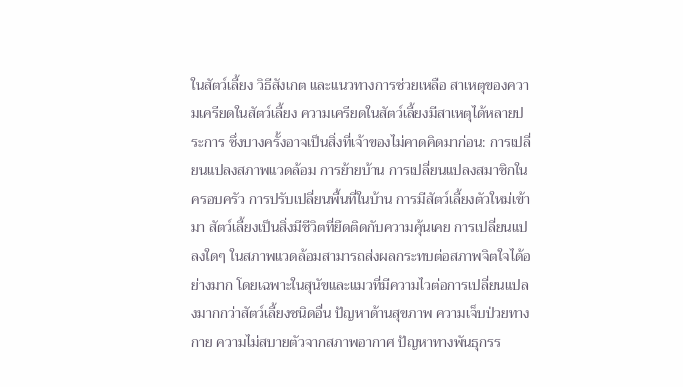ในสัตว์เลี้ยง วิธีสังเกต และแนวทางการช่วยเหลือ สาเหตุของความเครียดในสัตว์เลี้ยง ความเครียดในสัตว์เลี้ยงมีสาเหตุได้หลายประการ ซึ่งบางครั้งอาจเป็นสิ่งที่เจ้าของไม่คาดคิดมาก่อน: การเปลี่ยนแปลงสภาพแวดล้อม การย้ายบ้าน การเปลี่ยนแปลงสมาชิกในครอบครัว การปรับเปลี่ยนพื้นที่ในบ้าน การมีสัตว์เลี้ยงตัวใหม่เข้ามา สัตว์เลี้ยงเป็นสิ่งมีชีวิตที่ยึดติดกับความคุ้นเคย การเปลี่ยนแปลงใดๆ ในสภาพแวดล้อมสามารถส่งผลกระทบต่อสภาพจิตใจได้อย่างมาก โดยเฉพาะในสุนัขและแมวที่มีความไวต่อการเปลี่ยนแปลงมากกว่าสัตว์เลี้ยงชนิดอื่น ปัญหาด้านสุขภาพ ความเจ็บป่วยทางกาย ความไม่สบายตัวจากสภาพอากาศ ปัญหาทางพันธุกรร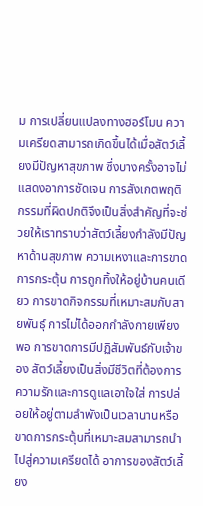ม การเปลี่ยนแปลงทางฮอร์โมน ความเครียดสามารถเกิดขึ้นได้เมื่อสัตว์เลี้ยงมีปัญหาสุขภาพ ซึ่งบางครั้งอาจไม่แสดงอาการชัดเจน การสังเกตพฤติกรรมที่ผิดปกติจึงเป็นสิ่งสำคัญที่จะช่วยให้เราทราบว่าสัตว์เลี้ยงกำลังมีปัญหาด้านสุขภาพ ความเหงาและการขาดการกระตุ้น การถูกทิ้งให้อยู่บ้านคนเดียว การขาดกิจกรรมที่เหมาะสมกับสายพันธุ์ การไม่ได้ออกกำลังกายเพียงพอ การขาดการมีปฏิสัมพันธ์กับเจ้าของ สัตว์เลี้ยงเป็นสิ่งมีชีวิตที่ต้องการความรักและการดูแลเอาใจใส่ การปล่อยให้อยู่ตามลำพังเป็นเวลานานหรือขาดการกระตุ้นที่เหมาะสมสามารถนำไปสู่ความเครียดได้ อาการของสัตว์เลี้ยง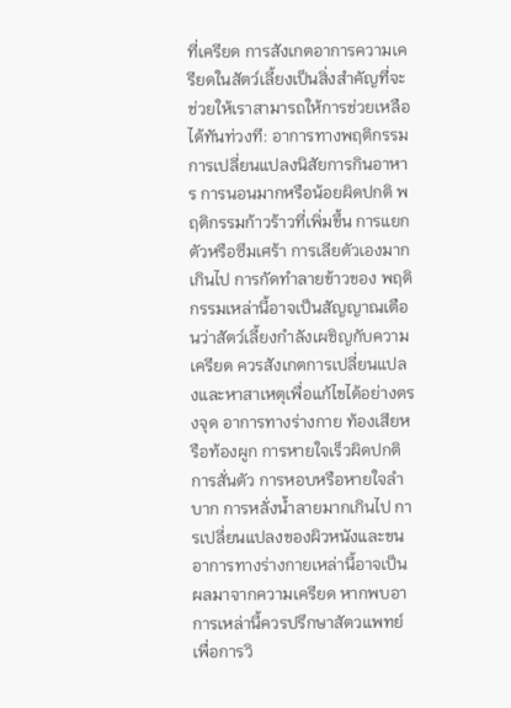ที่เครียด การสังเกตอาการความเครียดในสัตว์เลี้ยงเป็นสิ่งสำคัญที่จะช่วยให้เราสามารถให้การช่วยเหลือได้ทันท่วงที: อาการทางพฤติกรรม การเปลี่ยนแปลงนิสัยการกินอาหาร การนอนมากหรือน้อยผิดปกติ พฤติกรรมก้าวร้าวที่เพิ่มขึ้น การแยกตัวหรือซึมเศร้า การเลียตัวเองมากเกินไป การกัดทำลายข้าวของ พฤติกรรมเหล่านี้อาจเป็นสัญญาณเตือนว่าสัตว์เลี้ยงกำลังเผชิญกับความเครียด ควรสังเกตการเปลี่ยนแปลงและหาสาเหตุเพื่อแก้ไขได้อย่างตรงจุด อาการทางร่างกาย ท้องเสียหรือท้องผูก การหายใจเร็วผิดปกติ การสั่นตัว การหอบหรือหายใจลำบาก การหลั่งน้ำลายมากเกินไป การเปลี่ยนแปลงของผิวหนังและขน อาการทางร่างกายเหล่านี้อาจเป็นผลมาจากความเครียด หากพบอาการเหล่านี้ควรปรึกษาสัตวแพทย์เพื่อการวิ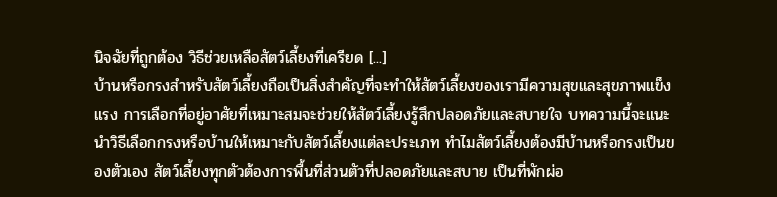นิจฉัยที่ถูกต้อง วิธีช่วยเหลือสัตว์เลี้ยงที่เครียด [...]
บ้านหรือกรงสำหรับสัตว์เลี้ยงถือเป็นสิ่งสำคัญที่จะทำให้สัตว์เลี้ยงของเรามีความสุขและสุขภาพแข็งแรง การเลือกที่อยู่อาศัยที่เหมาะสมจะช่วยให้สัตว์เลี้ยงรู้สึกปลอดภัยและสบายใจ บทความนี้จะแนะนำวิธีเลือกกรงหรือบ้านให้เหมาะกับสัตว์เลี้ยงแต่ละประเภท ทำไมสัตว์เลี้ยงต้องมีบ้านหรือกรงเป็นของตัวเอง สัตว์เลี้ยงทุกตัวต้องการพื้นที่ส่วนตัวที่ปลอดภัยและสบาย เป็นที่พักผ่อ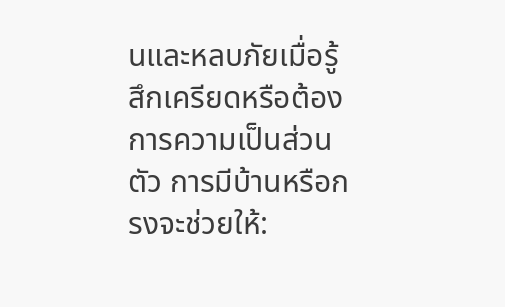นและหลบภัยเมื่อรู้สึกเครียดหรือต้องการความเป็นส่วนตัว การมีบ้านหรือกรงจะช่วยให้: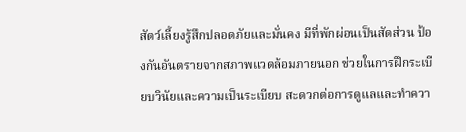สัตว์เลี้ยงรู้สึกปลอดภัยและมั่นคง มีที่พักผ่อนเป็นสัดส่วน ป้องกันอันตรายจากสภาพแวดล้อมภายนอก ช่วยในการฝึกระเบียบวินัยและความเป็นระเบียบ สะดวกต่อการดูแลและทำควา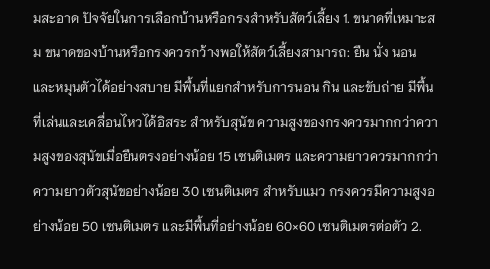มสะอาด ปัจจัยในการเลือกบ้านหรือกรงสำหรับสัตว์เลี้ยง 1. ขนาดที่เหมาะสม ขนาดของบ้านหรือกรงควรกว้างพอให้สัตว์เลี้ยงสามารถ: ยืน นั่ง นอน และหมุนตัวได้อย่างสบาย มีพื้นที่แยกสำหรับการนอน กิน และขับถ่าย มีพื้นที่เล่นและเคลื่อนไหวได้อิสระ สำหรับสุนัข ความสูงของกรงควรมากกว่าความสูงของสุนัขเมื่อยืนตรงอย่างน้อย 15 เซนติเมตร และความยาวควรมากกว่าความยาวตัวสุนัขอย่างน้อย 30 เซนติเมตร สำหรับแมว กรงควรมีความสูงอย่างน้อย 50 เซนติเมตร และมีพื้นที่อย่างน้อย 60×60 เซนติเมตรต่อตัว 2.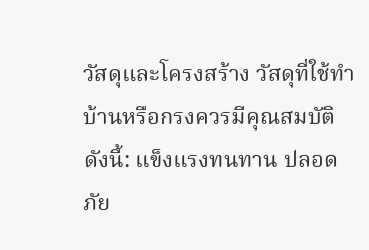วัสดุและโครงสร้าง วัสดุที่ใช้ทำบ้านหรือกรงควรมีคุณสมบัติดังนี้: แข็งแรงทนทาน ปลอดภัย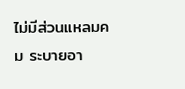ไม่มีส่วนแหลมคม ระบายอา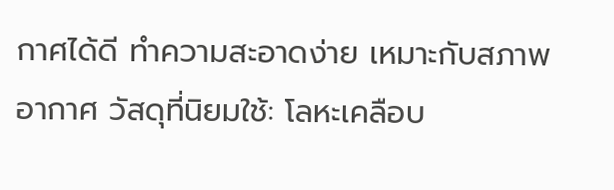กาศได้ดี ทำความสะอาดง่าย เหมาะกับสภาพอากาศ วัสดุที่นิยมใช้: โลหะเคลือบ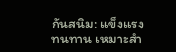กันสนิม: แข็งแรง ทนทาน เหมาะสำ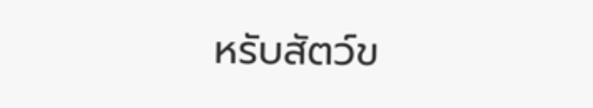หรับสัตว์ข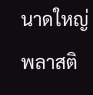นาดใหญ่ พลาสติ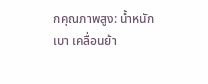กคุณภาพสูง: น้ำหนักเบา เคลื่อนย้า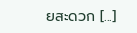ยสะดวก [...]